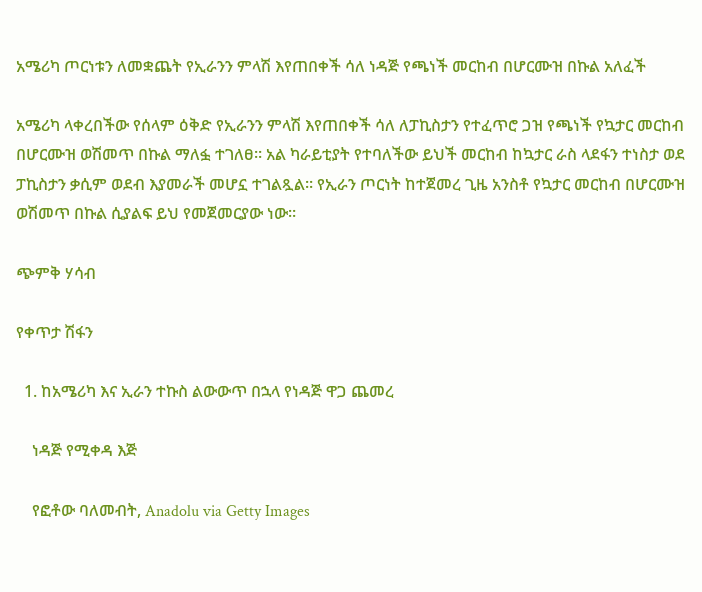አሜሪካ ጦርነቱን ለመቋጨት የኢራንን ምላሽ እየጠበቀች ሳለ ነዳጅ የጫነች መርከብ በሆርሙዝ በኩል አለፈች

አሜሪካ ላቀረበችው የሰላም ዕቅድ የኢራንን ምላሽ እየጠበቀች ሳለ ለፓኪስታን የተፈጥሮ ጋዝ የጫነች የኳታር መርከብ በሆርሙዝ ወሽመጥ በኩል ማለፏ ተገለፀ። አል ካራይቲያት የተባለችው ይህች መርከብ ከኳታር ራስ ላደፋን ተነስታ ወደ ፓኪስታን ቃሲም ወደብ እያመራች መሆኗ ተገልጿል። የኢራን ጦርነት ከተጀመረ ጊዜ አንስቶ የኳታር መርከብ በሆርሙዝ ወሽመጥ በኩል ሲያልፍ ይህ የመጀመርያው ነው።

ጭምቅ ሃሳብ

የቀጥታ ሽፋን

  1. ከአሜሪካ እና ኢራን ተኩስ ልውውጥ በኋላ የነዳጅ ዋጋ ጨመረ

    ነዳጅ የሚቀዳ እጅ

    የፎቶው ባለመብት, Anadolu via Getty Images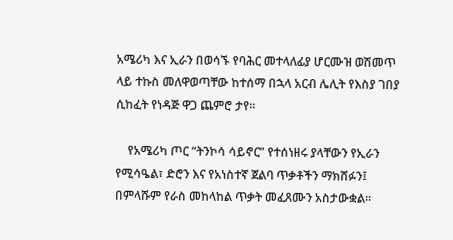አሜሪካ እና ኢራን በወሳኙ የባሕር መተላለፊያ ሆርሙዝ ወሽመጥ ላይ ተኩስ መለዋወጣቸው ከተሰማ በኋላ አርብ ሌሊት የእስያ ገበያ ሲከፈት የነዳጅ ዋጋ ጨምሮ ታየ።

    የአሜሪካ ጦር “ትንኮሳ ሳይኖር” የተሰነዘሩ ያላቸውን የኢራን የሚሳዔል፣ ድሮን እና የአነስተኛ ጀልባ ጥቃቶችን ማክሸፉን፤ በምላሹም የራስ መከላከል ጥቃት መፈጸሙን አስታውቋል።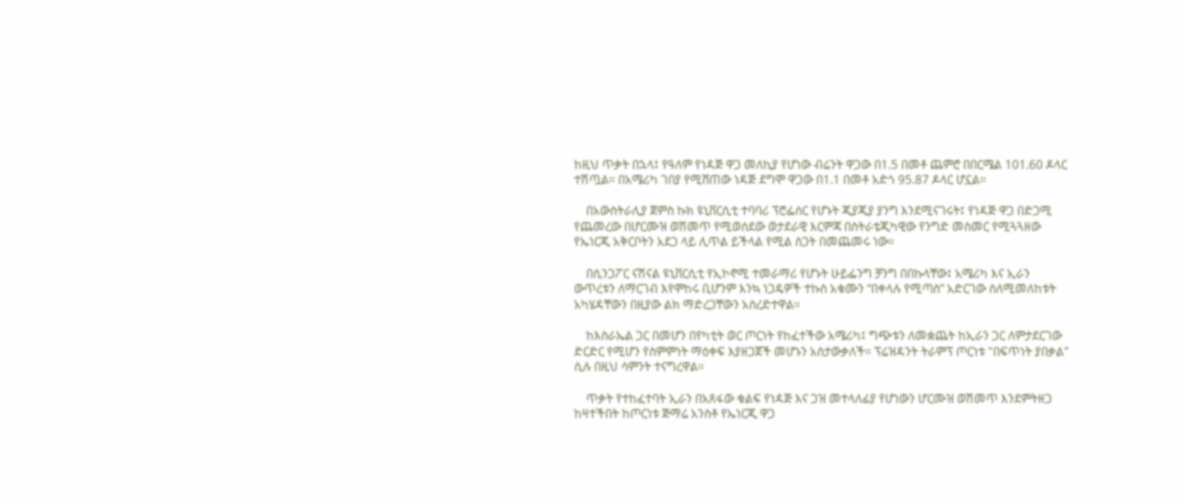ከዚህ ጥቃት በኋላ፤ የዓለም የነዳጅ ዋጋ መለኪያ የሆነው ብሬንት ዋጋው በ1.5 በመቶ ጨምሮ በበርሜል 101.60 ዶላር ተሽጧል። በአሜሪካ ገበያ የሚሸጠው ነዳጅ ደግሞ ዋጋው በ1.1 በመቶ አድጎ 95.87 ዶላር ሆኗል።

    በአውስትራሊያ ጀምስ ኩክ ዩኒቨርሲቲ ተባባሪ ፕሮፌሰር የሆኑት ጂያጂያ ያንግ እንደሚናገሩት፤ የነዳጅ ዋጋ በድጋሚ የጨመረው በሆርሙዝ ወሽመጥ የሚወሰደው ወታደራዊ እርምጃ በስትራቴጂካዊው የንግድ መስመር የሚጓጓዘው የኤነርጂ አቅርቦትን አደጋ ላይ ሊጥል ይችላል የሚል ስጋት በመጨመሩ ነው።

    በሲንጋፖር ናሽናል ዩኒቨርሲቲ የኢኮኖሚ ተመራማሪ የሆኑት ሁይፌንግ ቻንግ በበኩላቸው፤ አሜሪካ እና ኢራን ውጥረቱን ለማርገብ እየሞከሩ ቢሆንም እንኳ ነጋዴዎች ተኩስ አቁሙን “በቀላሉ የሚጣስ” አድርገው ስለሚመለከቱት አካሄዳቸውን በዚያው ልክ ማድረጋቸውን አስረድተዋል።

    ከእስራኤል ጋር በመሆን በየካቲት ወር ጦርነት የከፈተችው አሜሪካ፤ ግጭቱን ለመቋጨት ከኢራን ጋር ለምታደርገው ድርድር የሚሆን የስምምነት ማዕቀፍ እያዘጋጀች መሆኑን አስታውቃለች። ፕሬዝዳንት ትራምፕ ጦርነቱ "በፍጥነት ያበቃል" ሲሉ በዚህ ሳምንት ተናግረዋል።

    ጥቃት የተከፈተባት ኢራን በአጸፋው ቁልፍ የነዳጅ እና ጋዝ መተላለፊያ የሆነውን ሆርሙዝ ወሽመጥ እንደምትዘጋ ከዛተችበት ከጦርነቱ ጅማሬ አንስቶ የኤነርጂ ዋጋ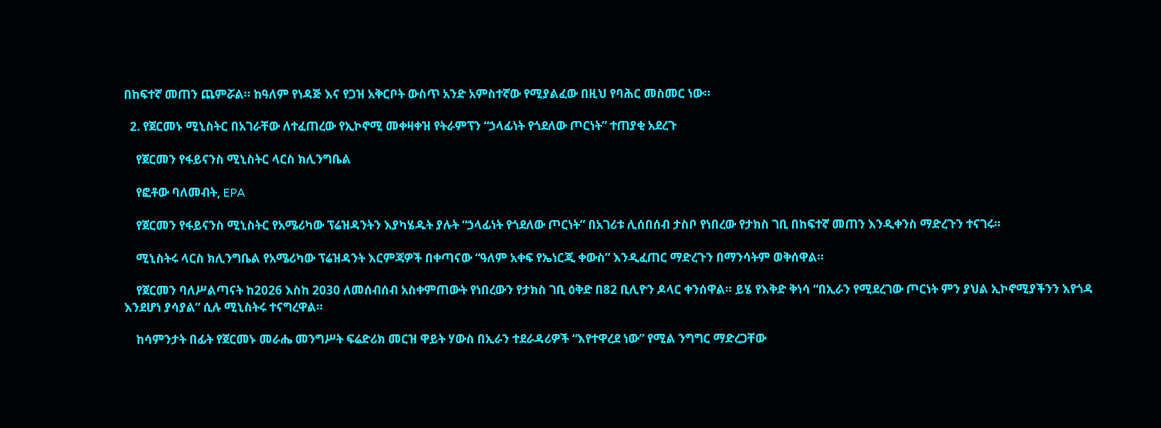በከፍተኛ መጠን ጨምሯል። ከዓለም የነዳጅ እና የጋዝ አቅርቦት ውስጥ አንድ አምስተኛው የሚያልፈው በዚህ የባሕር መስመር ነው።

  2. የጀርመኑ ሚኒስትር በአገራቸው ለተፈጠረው የኢኮኖሚ መቀዛቀዝ የትራምፕን “ኃላፊነት የጎደለው ጦርነት” ተጠያቂ አደረጉ

    የጀርመን የፋይናንስ ሚኒስትር ላርስ ክሊንግቤል

    የፎቶው ባለመብት, EPA

    የጀርመን የፋይናንስ ሚኒስትር የአሜሪካው ፕሬዝዳንትን እያካሄዱት ያሉት “ኃላፊነት የጎደለው ጦርነት” በአገሪቱ ሊሰበሰብ ታስቦ የነበረው የታክስ ገቢ በከፍተኛ መጠን እንዲቀንስ ማድረጉን ተናገሩ።

    ሚኒስትሩ ላርስ ክሊንግቤል የአሜሪካው ፕሬዝዳንት እርምጃዎች በቀጣናው “ዓለም አቀፍ የኤነርጂ ቀውስ” እንዲፈጠር ማድረጉን በማንሳትም ወቅሰዋል።

    የጀርመን ባለሥልጣናት ከ2026 እስከ 2030 ለመሰብሰብ አስቀምጠውት የነበረውን የታክስ ገቢ ዕቅድ በ82 ቢሊዮን ዶላር ቀንሰዋል። ይሄ የእቅድ ቅነሳ “በኢራን የሚደረገው ጦርነት ምን ያህል ኢኮኖሚያችንን እየጎዳ እንደሆነ ያሳያል” ሲሉ ሚኒስትሩ ተናግረዋል።

    ከሳምንታት በፊት የጀርመኑ መራሔ መንግሥት ፍሬድሪክ መርዝ ዋይት ሃውስ በኢራን ተደራዳሪዎች “እየተዋረደ ነው” የሚል ንግግር ማድረጋቸው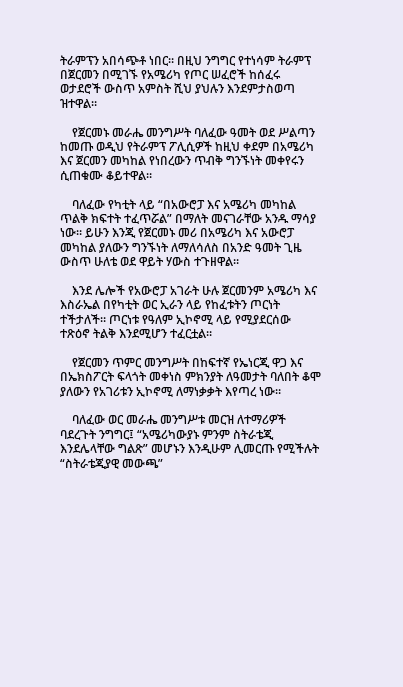ትራምፕን አበሳጭቶ ነበር። በዚህ ንግግር የተነሳም ትራምፕ በጀርመን በሚገኙ የአሜሪካ የጦር ሠፈሮች ከሰፈሩ ወታደሮች ውስጥ አምስት ሺህ ያህሉን እንደምታስወጣ ዝተዋል።

    የጀርመኑ መራሔ መንግሥት ባለፈው ዓመት ወደ ሥልጣን ከመጡ ወዲህ የትራምፕ ፖሊሲዎች ከዚህ ቀደም በአሜሪካ እና ጀርመን መካከል የነበረውን ጥብቅ ግንኙነት መቀየሩን ሲጠቁሙ ቆይተዋል።

    ባለፈው የካቲት ላይ “በአውሮፓ እና አሜሪካ መካከል ጥልቅ ክፍተት ተፈጥሯል” በማለት መናገራቸው አንዱ ማሳያ ነው። ይሁን እንጂ የጀርመኑ መሪ በአሜሪካ እና አውሮፓ መካከል ያለውን ግንኙነት ለማለሳለስ በአንድ ዓመት ጊዜ ውስጥ ሁለቴ ወደ ዋይት ሃውስ ተጉዘዋል።

    እንደ ሌሎች የአውሮፓ አገራት ሁሉ ጀርመንም አሜሪካ እና እስራኤል በየካቲት ወር ኢራን ላይ የከፈቱትን ጦርነት ተችታለች። ጦርነቱ የዓለም ኢኮኖሚ ላይ የሚያደርሰው ተጽዕኖ ትልቅ እንደሚሆን ተፈርቷል።

    የጀርመን ጥምር መንግሥት በከፍተኛ የኤነርጂ ዋጋ እና በኤክስፖርት ፍላጎት መቀነስ ምክንያት ለዓመታት ባለበት ቆሞ ያለውን የአገሪቱን ኢኮኖሚ ለማነቃቃት እየጣረ ነው።

    ባለፈው ወር መራሔ መንግሥቱ መርዝ ለተማሪዎች ባደረጉት ንግግር፤ “አሜሪካውያኑ ምንም ስትራቴጂ እንደሌላቸው ግልጽ” መሆኑን እንዲሁም ሊመርጡ የሚችሉት “ስትራቴጂያዊ መውጫ”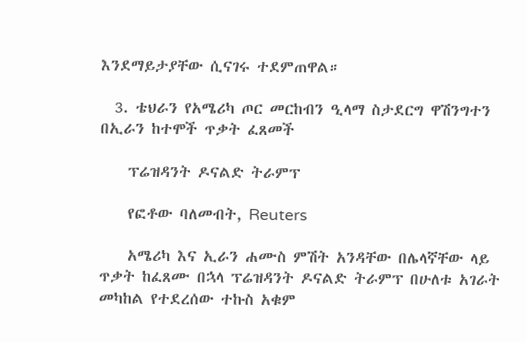እንደማይታያቸው ሲናገሩ ተደምጠዋል።

  3. ቴህራን የአሜሪካ ጦር መርከብን ዒላማ ስታደርግ ዋሽንግተን በኢራን ከተሞች ጥቃት ፈጸመች

    ፕሬዝዳንት ዶናልድ ትራምፕ

    የፎቶው ባለመብት, Reuters

    አሜሪካ እና ኢራን ሐሙስ ምሽት አንዳቸው በሌላኛቸው ላይ ጥቃት ከፈጸሙ በኋላ ፕሬዝዳንት ዶናልድ ትራምፕ በሁለቱ አገራት መካከል የተደረሰው ተኩስ አቁም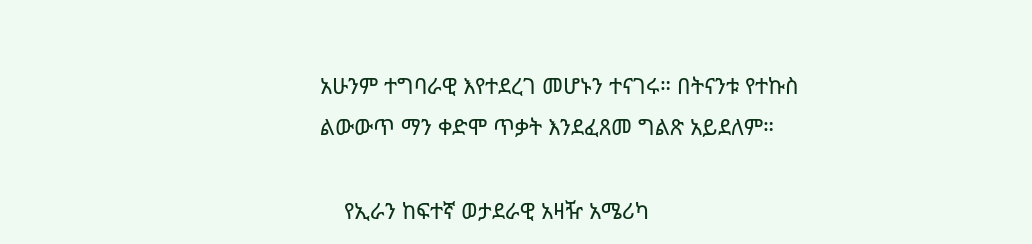አሁንም ተግባራዊ እየተደረገ መሆኑን ተናገሩ። በትናንቱ የተኩስ ልውውጥ ማን ቀድሞ ጥቃት እንደፈጸመ ግልጽ አይደለም።

    የኢራን ከፍተኛ ወታደራዊ አዛዥ አሜሪካ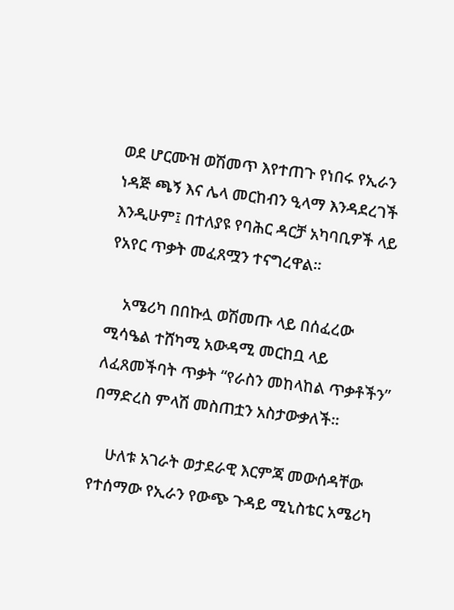ወደ ሆርሙዝ ወሽመጥ እየተጠጉ የነበሩ የኢራን ነዳጅ ጫኝ እና ሌላ መርከብን ዒላማ እንዳደረገች እንዲሁም፤ በተለያዩ የባሕር ዳርቻ አካባቢዎች ላይ የአየር ጥቃት መፈጸሟን ተናግረዋል።

    አሜሪካ በበኩሏ ወሽመጡ ላይ በሰፈረው ሚሳዔል ተሸካሚ አውዳሚ መርከቧ ላይ ለፈጸመችባት ጥቃት “የራስን መከላከል ጥቃቶችን” በማድረስ ምላሽ መስጠቷን አስታውቃለች።

    ሁለቱ አገራት ወታደራዊ እርምጃ መውሰዳቸው የተሰማው የኢራን የውጭ ጉዳይ ሚኒስቴር አሜሪካ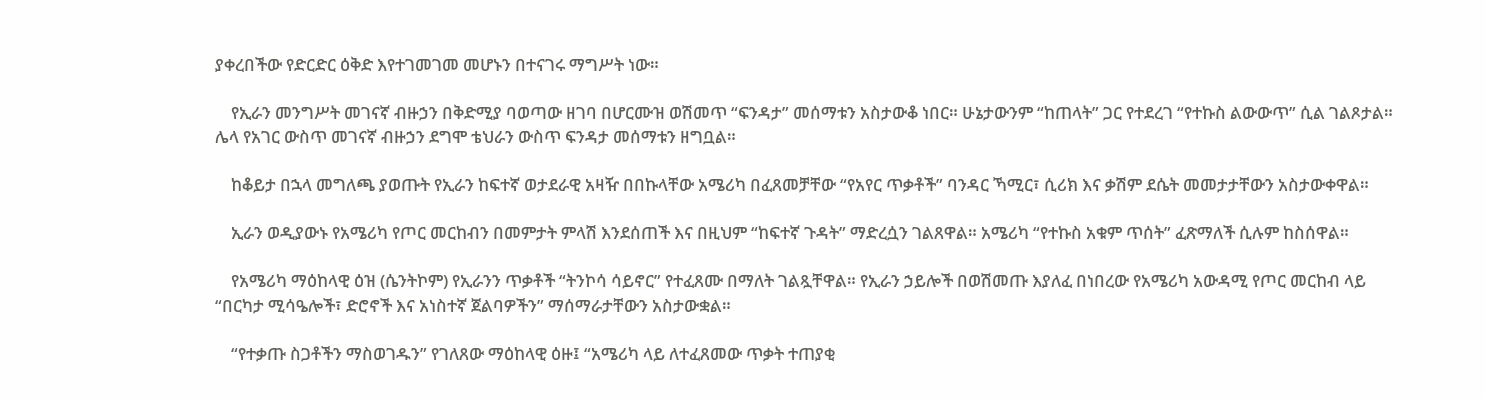ያቀረበችው የድርድር ዕቅድ እየተገመገመ መሆኑን በተናገሩ ማግሥት ነው።

    የኢራን መንግሥት መገናኛ ብዙኃን በቅድሚያ ባወጣው ዘገባ በሆርሙዝ ወሽመጥ “ፍንዳታ” መሰማቱን አስታውቆ ነበር። ሁኔታውንም “ከጠላት” ጋር የተደረገ “የተኩስ ልውውጥ” ሲል ገልጾታል። ሌላ የአገር ውስጥ መገናኛ ብዙኃን ደግሞ ቴህራን ውስጥ ፍንዳታ መሰማቱን ዘግቧል።

    ከቆይታ በኋላ መግለጫ ያወጡት የኢራን ከፍተኛ ወታደራዊ አዛዥ በበኩላቸው አሜሪካ በፈጸመቻቸው “የአየር ጥቃቶች” ባንዳር ኻሚር፣ ሲሪክ እና ቃሽም ደሴት መመታታቸውን አስታውቀዋል።

    ኢራን ወዲያውኑ የአሜሪካ የጦር መርከብን በመምታት ምላሽ እንደሰጠች እና በዚህም “ከፍተኛ ጉዳት” ማድረሷን ገልጸዋል። አሜሪካ “የተኩስ አቁም ጥሰት” ፈጽማለች ሲሉም ከስሰዋል።

    የአሜሪካ ማዕከላዊ ዕዝ (ሴንትኮም) የኢራንን ጥቃቶች “ትንኮሳ ሳይኖር” የተፈጸሙ በማለት ገልጿቸዋል። የኢራን ኃይሎች በወሽመጡ እያለፈ በነበረው የአሜሪካ አውዳሚ የጦር መርከብ ላይ “በርካታ ሚሳዔሎች፣ ድሮኖች እና አነስተኛ ጀልባዎችን” ማሰማራታቸውን አስታውቋል።

    “የተቃጡ ስጋቶችን ማስወገዱን” የገለጸው ማዕከላዊ ዕዙ፤ “አሜሪካ ላይ ለተፈጸመው ጥቃት ተጠያቂ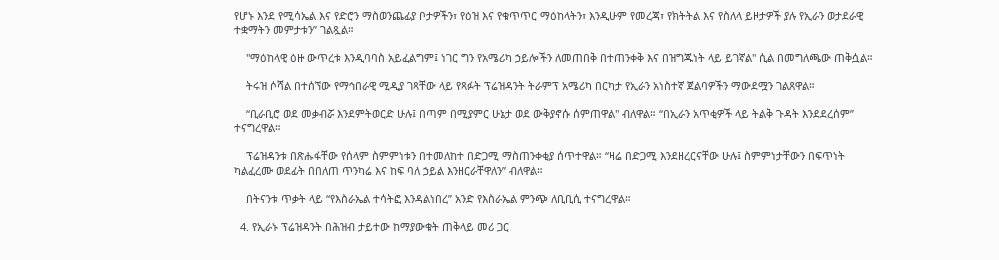የሆኑ እንደ የሚሳኤል እና የድሮን ማስወንጨፊያ ቦታዎችን፣ የዕዝ እና የቁጥጥር ማዕከላትን፣ እንዲሁም የመረጃ፣ የክትትል እና የስለላ ይዞታዎች ያሉ የኢራን ወታደራዊ ተቋማትን መምታቱን” ገልጿል።

    "ማዕከላዊ ዕዙ ውጥረቱ እንዲባባስ አይፈልግም፤ ነገር ግን የአሜሪካ ኃይሎችን ለመጠበቅ በተጠንቀቅ እና በዝግጁነት ላይ ይገኛል" ሲል በመግለጫው ጠቅሷል።

    ትሩዝ ሶሻል በተሰኘው የማኅበራዊ ሚዲያ ገጻቸው ላይ የጻፉት ፕሬዝዳንት ትራምፕ አሜሪካ በርካታ የኢራን አነስተኛ ጀልባዎችን ማውደሟን ገልጸዋል።

    “ቢራቢሮ ወደ መቃብሯ እንደምትወርድ ሁሉ፤ በጣም በሚያምር ሁኔታ ወደ ውቅያኖሱ ሰምጠዋል" ብለዋል። “በኢራን አጥቂዎች ላይ ትልቅ ጉዳት እንደደረሰም” ተናግረዋል።

    ፕሬዝዳንቱ በጽሑፋቸው የሰላም ስምምነቱን በተመለከተ በድጋሚ ማስጠንቀቂያ ሰጥተዋል። “ዛሬ በድጋሚ እንደዘረርናቸው ሁሉ፤ ስምምነታቸውን በፍጥነት ካልፈረሙ ወደፊት በበለጠ ጥንካሬ እና ከፍ ባለ ኃይል እንዘርራቸዋለን” ብለዋል።

    በትናንቱ ጥቃት ላይ “የእስራኤል ተሳትፎ እንዳልነበረ” አንድ የእስራኤል ምንጭ ለቢቢሲ ተናግረዋል።

  4. የኢራኑ ፕሬዝዳንት በሕዝብ ታይተው ከማያውቁት ጠቅላይ መሪ ጋር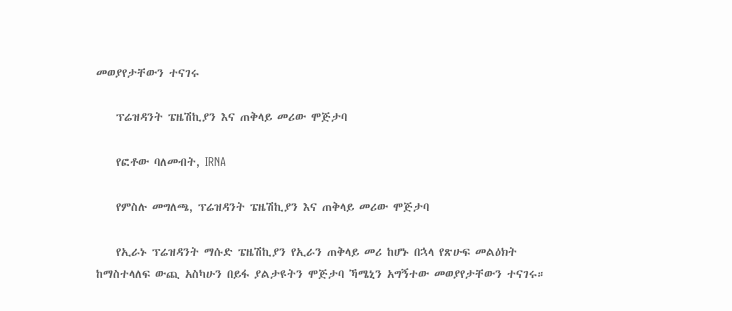መወያየታቸውን ተናገሩ

    ፕሬዝዳንት ፔዜሽኪያን እና ጠቅላይ መሪው ሞጅታባ

    የፎቶው ባለመብት, IRNA

    የምስሉ መግለጫ, ፕሬዝዳንት ፔዜሽኪያን እና ጠቅላይ መሪው ሞጅታባ

    የኢራኑ ፕሬዝዳንት ማሱድ ፔዜሽኪያን የኢራን ጠቅላይ መሪ ከሆኑ በኋላ የጽሁፍ መልዕክት ከማስተላለፍ ውጪ አስካሁን በይፋ ያልታዩትን ሞጅታባ ኻሜኒን አግኝተው መወያየታቸውን ተናገሩ።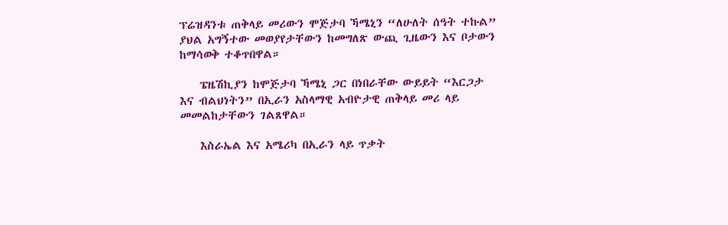ፕሬዝዳንቱ ጠቅላይ መሪውን ሞጅታባ ኻሜኒን “ለሁለት ሰዓት ተኩል” ያህል አግኝተው መወያየታቸውን ከመግለጽ ውጪ ጊዜውን እና ቦታውን ከማሳወቅ ተቆጥበዋል።

    ፔዜሽኪያን ከሞጅታባ ኻሜኒ ጋር በነበራቸው ውይይት “እርጋታ እና ብልህነትን” በኢራን አስላማዊ አብዮታዊ ጠቅላይ መሪ ላይ መመልከታቸውን ገልጸዋል።

    እስራኤል እና አሜሪካ በኢራን ላይ ጥቃት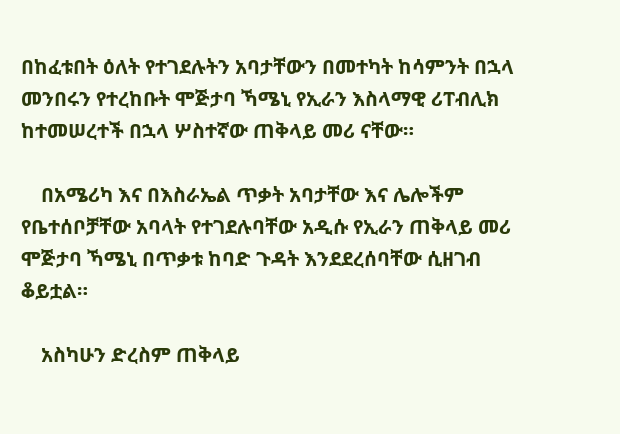በከፈቱበት ዕለት የተገደሉትን አባታቸውን በመተካት ከሳምንት በኋላ መንበሩን የተረከቡት ሞጅታባ ኻሜኒ የኢራን እስላማዊ ሪፐብሊክ ከተመሠረተች በኋላ ሦስተኛው ጠቅላይ መሪ ናቸው።

    በአሜሪካ እና በእስራኤል ጥቃት አባታቸው እና ሌሎችም የቤተሰቦቻቸው አባላት የተገደሉባቸው አዲሱ የኢራን ጠቅላይ መሪ ሞጅታባ ኻሜኒ በጥቃቱ ከባድ ጉዳት እንደደረሰባቸው ሲዘገብ ቆይቷል።

    አስካሁን ድረስም ጠቅላይ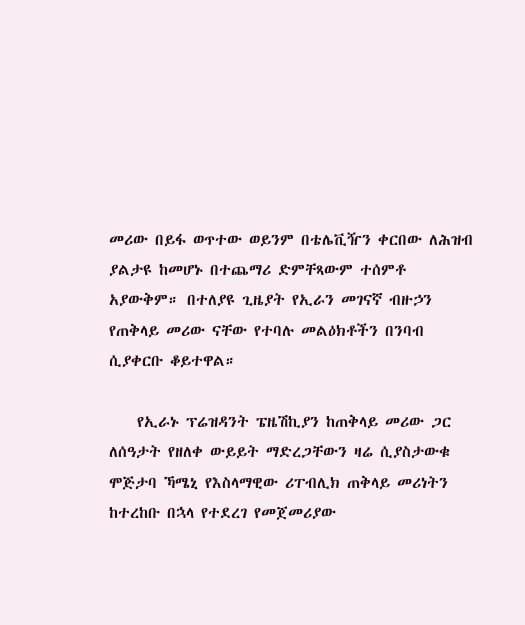መሪው በይፋ ወጥተው ወይንም በቴሌቪዥን ቀርበው ለሕዝብ ያልታዩ ከመሆኑ በተጨማሪ ድምቸጻውም ተሰምቶ አያውቅም። በተለያዩ ጊዜያት የኢራን መገናኛ ብዙኃን የጠቅላይ መሪው ናቸው የተባሉ መልዕክቶችን በንባብ ሲያቀርቡ ቆይተዋል።

    የኢራኑ ፕሬዝዳንት ፔዜሽኪያን ከጠቅላይ መሪው ጋር ለሰዓታት የዘለቀ ውይይት ማድረጋቸውን ዛሬ ሲያስታውቁ ሞጅታባ ኻሜኒ የእስላማዊው ሪፐብሊክ ጠቅላይ መሪነትን ከተረከቡ በኋላ የተደረገ የመጀመሪያው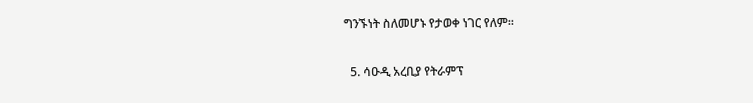ግንኙነት ስለመሆኑ የታወቀ ነገር የለም።

  5. ሳዑዲ አረቢያ የትራምፕ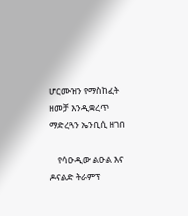ሆርሙዝን የማስከፈት ዘመቻ እንዲቋረጥ ማድረጓን ኤንቢሲ ዘገበ

    የሳዑዲው ልዑል እና ዶናልድ ትራምፕ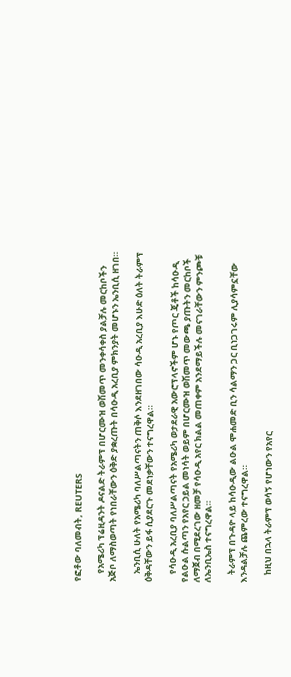የፎቶው ባለመብት, REUTERS

    የአሜሪካ ፕሬዚዳንት ዶናልድ ትራምፕ በሆርሙዝ ወሽመጥ መንቀሳቀስ ያልቻሉ መርከቦችን አጅቦ ለማስወጣት የነበራቸውን ዕቅድ ያቋረጡት በሳዑዲ አረቢያ ምክንያት መሆኑን ኤንቢሲ ዘገበ።

    ኤንቢሲ ሁለት የአሜሪካ ባለሥልጣናትን ጠቅሶ እንደዘገበው ሳዑዲ አረቢያ እሁድ ዕለት ትራምፕ ዕቅዳቸውን ይፋ ሲያደርጉ መደነቃቸውን ተናግረዋል።

    የሳዑዲ አረቢያ ባለሥልጣናት የአሜሪካ ወታደራዊ አውሮፕላኖችም ሆኑ የጦር ጄቶች ከሳዑዲ የልዑል ሱልጣን የአየር ኃይል መነሳት ወይም በሆርሙዝ ወሽመጥ መውጫ ያጡትን መርከቦች ለማጀብ በሚደረገው ዘመቻ የሳዑዲ አየር ክልል መጠቀም አንደማይችሉ መናገራቸውን ምንጮቹ ለኤንቢኤስ ተናግረዋል።

    ትራምፕ በጉዳዮ ላይ ከሳዑዲው ልዑል ሞሐመድ ቢን ሳልማን ጋር ቢነጋገሩም ሊያሳምኗቸው እንዳልቻሉ ጨምረው ተናግረዋል።

    ከዚህ በኋላ ትራምፕ ወሳኝ የሆነውን የአየር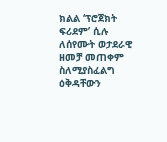ክልል ‘ፕሮጀክት ፍሪደም’ ሲሉ ለሰየሙት ወታደራዊ ዘመቻ መጠቀም ስለሚያስፈልግ ዕቅዳቸውን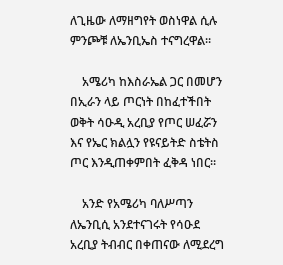ለጊዜው ለማዘግየት ወስነዋል ሲሉ ምንጮቹ ለኤንቢኤስ ተናግረዋል።

    አሜሪካ ከእስራኤል ጋር በመሆን በኢራን ላይ ጦርነት በከፈተችበት ወቅት ሳዑዲ አረቢያ የጦር ሠፈሯን እና የኤር ክልሏን የዩናይትድ ስቴትስ ጦር እንዲጠቀምበት ፈቅዳ ነበር።

    አንድ የአሜሪካ ባለሥጣን ለኤንቢሲ አንደተናገሩት የሳዑደ አረቢያ ትብብር በቀጠናው ለሚደረግ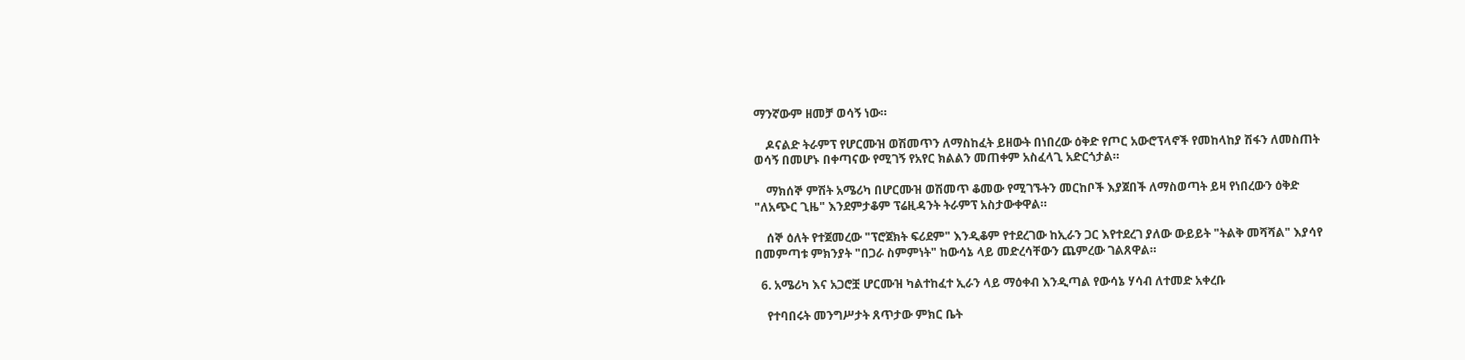ማንኛውም ዘመቻ ወሳኝ ነው።

    ዶናልድ ትራምፕ የሆርሙዝ ወሽመጥን ለማስከፈት ይዘውት በነበረው ዕቅድ የጦር አውሮፕላኖች የመከላከያ ሽፋን ለመስጠት ወሳኝ በመሆኑ በቀጣናው የሚገኝ የአየር ክልልን መጠቀም አስፈላጊ አድርጎታል።

    ማክሰኞ ምሽት አሜሪካ በሆርሙዝ ወሽመጥ ቆመው የሚገኙትን መርከቦች እያጀበች ለማስወጣት ይዛ የነበረውን ዕቅድ "ለአጭር ጊዜ" እንደምታቆም ፕሬዚዳንት ትራምፕ አስታውቀዋል።

    ሰኞ ዕለት የተጀመረው "ፕሮጀክት ፍሪደም" እንዲቆም የተደረገው ከኢራን ጋር እየተደረገ ያለው ውይይት "ትልቅ መሻሻል" እያሳየ በመምጣቱ ምክንያት "በጋራ ስምምነት" ከውሳኔ ላይ መድረሳቸውን ጨምረው ገልጸዋል።

  6. አሜሪካ እና አጋሮቿ ሆርሙዝ ካልተከፈተ ኢራን ላይ ማዕቀብ እንዲጣል የውሳኔ ሃሳብ ለተመድ አቀረቡ

    የተባበሩት መንግሥታት ጸጥታው ምክር ቤት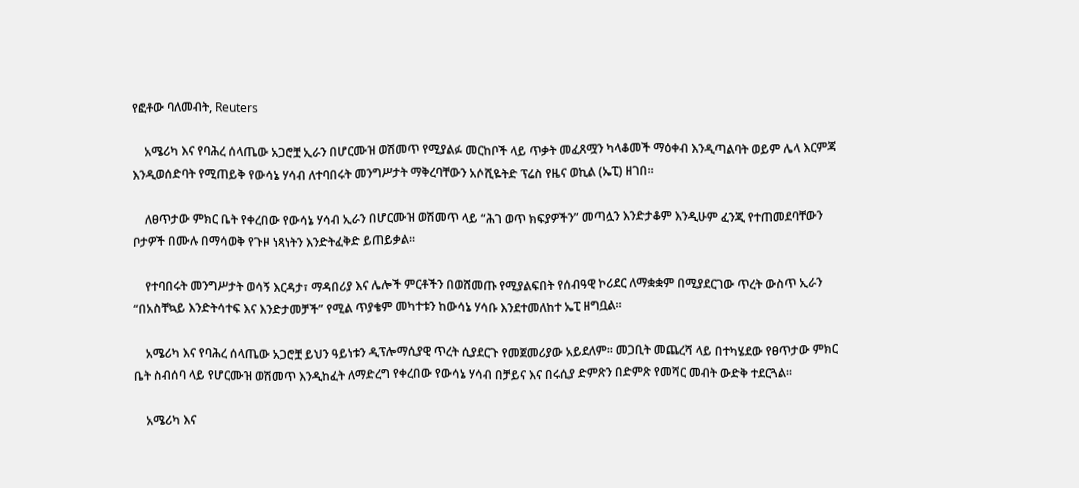የፎቶው ባለመብት, Reuters

    አሜሪካ እና የባሕረ ሰላጤው አጋሮቿ ኢራን በሆርሙዝ ወሽመጥ የሚያልፉ መርከቦች ላይ ጥቃት መፈጸሟን ካላቆመች ማዕቀብ እንዲጣልባት ወይም ሌላ እርምጃ እንዲወሰድባት የሚጠይቅ የውሳኔ ሃሳብ ለተባበሩት መንግሥታት ማቅረባቸውን አሶሺዬትድ ፕሬስ የዜና ወኪል (ኤፒ) ዘገበ።

    ለፀጥታው ምክር ቤት የቀረበው የውሳኔ ሃሳብ ኢራን በሆርሙዝ ወሽመጥ ላይ “ሕገ ወጥ ክፍያዎችን” መጣሏን እንድታቆም እንዲሁም ፈንጂ የተጠመደባቸውን ቦታዎች በሙሉ በማሳወቅ የጉዞ ነጻነትን እንድትፈቅድ ይጠይቃል።

    የተባበሩት መንግሥታት ወሳኝ እርዳታ፣ ማዳበሪያ እና ሌሎች ምርቶችን በወሸመጡ የሚያልፍበት የሰብዓዊ ኮሪደር ለማቋቋም በሚያደርገው ጥረት ውስጥ ኢራን “በአስቸኳይ እንድትሳተፍ እና እንድታመቻች” የሚል ጥያቄም መካተቱን ከውሳኔ ሃሳቡ እንደተመለከተ ኤፒ ዘግቧል።

    አሜሪካ እና የባሕረ ሰላጤው አጋሮቿ ይህን ዓይነቱን ዲፕሎማሲያዊ ጥረት ሲያደርጉ የመጀመሪያው አይደለም። መጋቢት መጨረሻ ላይ በተካሄደው የፀጥታው ምክር ቤት ስብሰባ ላይ የሆርሙዝ ወሽመጥ እንዲከፈት ለማድረግ የቀረበው የውሳኔ ሃሳብ በቻይና እና በሩሲያ ድምጽን በድምጽ የመሻር መብት ውድቅ ተደርጓል።

    አሜሪካ እና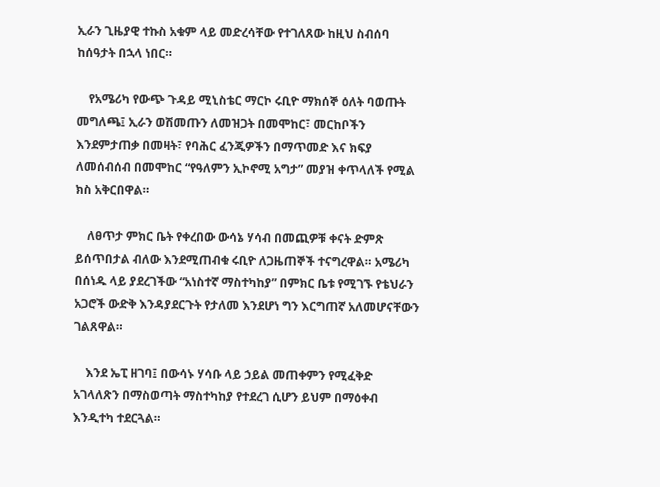ኢራን ጊዜያዊ ተኩስ አቁም ላይ መድረሳቸው የተገለጸው ከዚህ ስብሰባ ከሰዓታት በኋላ ነበር።

    የአሜሪካ የውጭ ጉዳይ ሚኒስቴር ማርኮ ሩቢዮ ማክሰኞ ዕለት ባወጡት መግለጫ፤ ኢራን ወሽመጡን ለመዝጋት በመሞከር፣ መርከቦችን እንደምታጠቃ በመዛት፣ የባሕር ፈንጂዎችን በማጥመድ እና ክፍያ ለመሰብሰብ በመሞከር “የዓለምን ኢኮኖሚ አግታ” መያዝ ቀጥላለች የሚል ክስ አቅርበዋል።

    ለፀጥታ ምክር ቤት የቀረበው ውሳኔ ሃሳብ በመጪዎቹ ቀናት ድምጽ ይሰጥበታል ብለው እንደሚጠብቁ ሩቢዮ ለጋዜጠኞች ተናግረዋል። አሜሪካ በሰነዱ ላይ ያደረገችው “አነስተኛ ማስተካከያ” በምክር ቤቱ የሚገኙ የቴህራን አጋሮች ውድቅ እንዳያደርጉት የታለመ እንደሆነ ግን እርግጠኛ አለመሆናቸውን ገልጸዋል።

    እንደ ኤፒ ዘገባ፤ በውሳኑ ሃሳቡ ላይ ኃይል መጠቀምን የሚፈቅድ አገላለጽን በማስወጣት ማስተካከያ የተደረገ ሲሆን ይህም በማዕቀብ እንዲተካ ተደርጓል።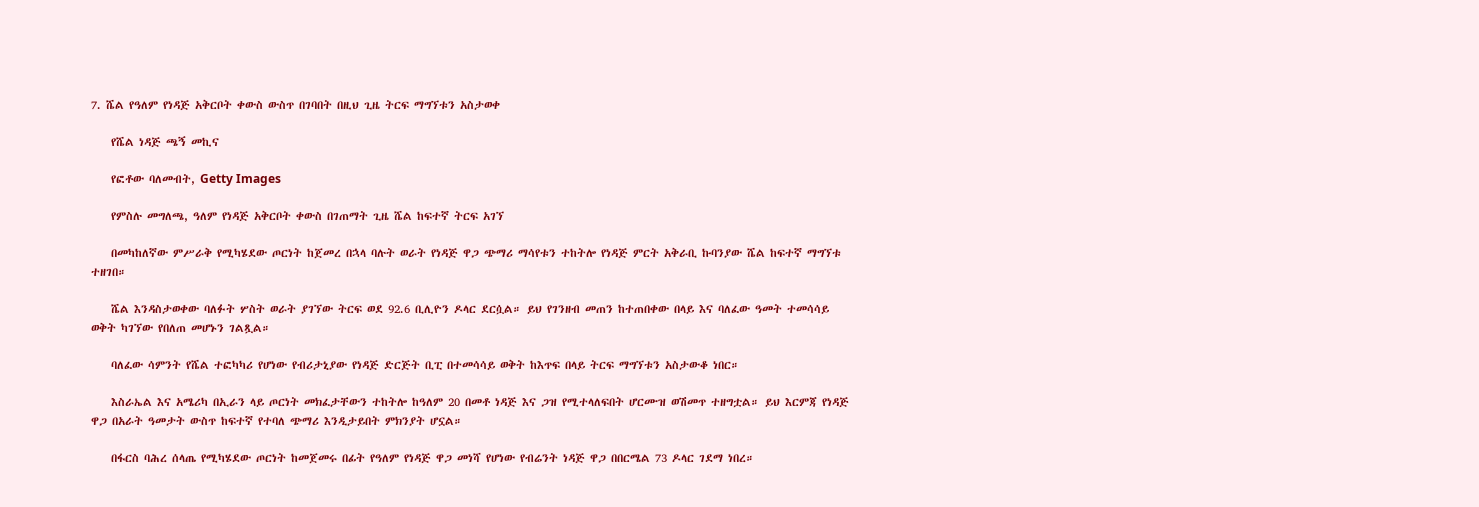7. ሼል የዓለም የነዳጅ አቅርቦት ቀውስ ውስጥ በገባበት በዚህ ጊዜ ትርፍ ማግኘቱን አስታወቀ

    የሼል ነዳጅ ጫኝ መኪና

    የፎቶው ባለመብት, Getty Images

    የምስሉ መግለጫ, ዓለም የነዳጅ አቅርቦት ቀውስ በገጠማት ጊዜ ሼል ከፍተኛ ትርፍ አገኘ

    በመካከለኛው ምሥራቅ የሚካሄደው ጦርነት ከጀመረ በኋላ ባሉት ወራት የነዳጅ ዋጋ ጭማሪ ማሳየቱን ተከትሎ የነዳጅ ምርት አቅራቢ ኩባንያው ሼል ከፍተኛ ማግኘቱ ተዘገበ።

    ሼል እንዳስታወቀው ባለፉት ሦስት ወራት ያገኘው ትርፍ ወደ 92.6 ቢሊዮን ዶላር ደርሷል። ይህ የገንዘብ መጠን ከተጠበቀው በላይ እና ባለፈው ዓመት ተመሳሳይ ወቅት ካገኘው የበለጠ መሆኑን ገልጿል።

    ባለፈው ሳምንት የሼል ተፎካካሪ የሆነው የብሪታኒያው የነዳጅ ድርጅት ቢፒ በተመሳሳይ ወቅት ከእጥፍ በላይ ትርፍ ማግኘቱን አስታውቆ ነበር።

    እስራኤል እና አሜሪካ በኢራን ላይ ጦርነት መክፈታቸውን ተከትሎ ከዓለም 20 በመቶ ነዳጅ እና ጋዝ የሚተላለፍበት ሆርሙዝ ወሽመጥ ተዘግቷል። ይህ እርምጃ የነዳጅ ዋጋ በአራት ዓመታት ውስጥ ከፍተኛ የተባለ ጭማሪ እንዲታይበት ምክንያት ሆኗል።

    በፋርስ ባሕረ ሰላጤ የሚካሄደው ጦርነት ከመጀመሩ በፊት የዓለም የነዳጅ ዋጋ መነሻ የሆነው የብሬንት ነዳጅ ዋጋ በበርሜል 73 ዶላር ገደማ ነበረ።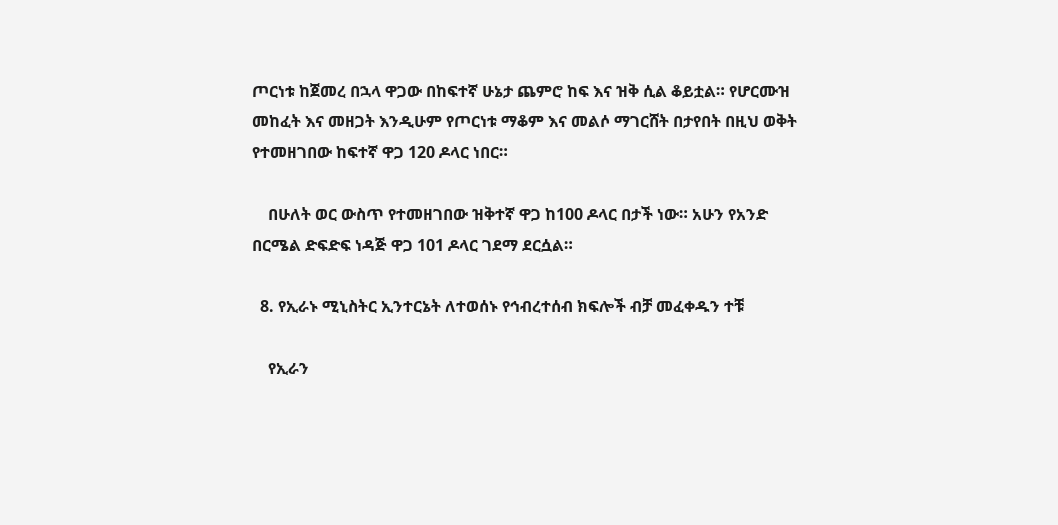ጦርነቱ ከጀመረ በኋላ ዋጋው በከፍተኛ ሁኔታ ጨምሮ ከፍ እና ዝቅ ሲል ቆይቷል። የሆርሙዝ መከፈት እና መዘጋት እንዲሁም የጦርነቱ ማቆም እና መልሶ ማገርሸት በታየበት በዚህ ወቅት የተመዘገበው ከፍተኛ ዋጋ 120 ዶላር ነበር።

    በሁለት ወር ውስጥ የተመዘገበው ዝቅተኛ ዋጋ ከ100 ዶላር በታች ነው። አሁን የአንድ በርሜል ድፍድፍ ነዳጅ ዋጋ 101 ዶላር ገደማ ደርሷል።

  8. የኢራኑ ሚኒስትር ኢንተርኔት ለተወሰኑ የኅብረተሰብ ክፍሎች ብቻ መፈቀዱን ተቹ

    የኢራን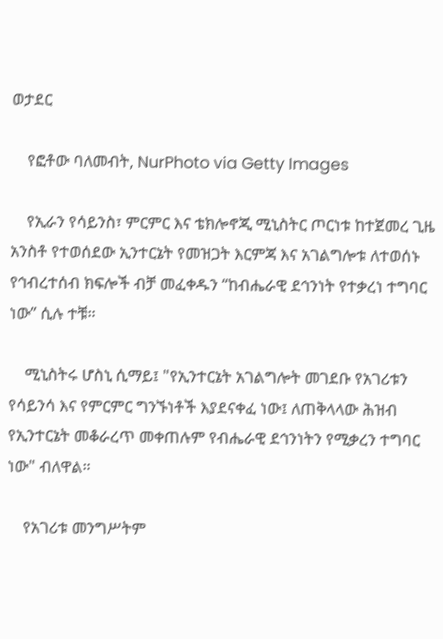ወታደር

    የፎቶው ባለመብት, NurPhoto via Getty Images

    የኢራን የሳይንስ፣ ምርምር እና ቴክሎኖጂ ሚኒስትር ጦርነቱ ከተጀመረ ጊዜ አንስቶ የተወሰደው ኢንተርኔት የመዝጋት እርምጃ እና አገልግሎቱ ለተወሰኑ የኅብረተሰብ ክፍሎች ብቻ መፈቀዱን “ከብሔራዊ ደኅንነት የተቃረነ ተግባር ነው” ሲሉ ተቹ።

    ሚኒስትሩ ሆስኒ ሲማይ፤ "የኢንተርኔት አገልግሎት መገደቡ የአገሪቱን የሳይንሳ እና የምርምር ግንኙነቶች እያደናቀፈ ነው፤ ለጠቅላላው ሕዝብ የኢንተርኔት መቆራረጥ መቀጠሉም የብሔራዊ ደኅንነትን የሚቃረን ተግባር ነው" ብለዋል።

    የአገሪቱ መንግሥትም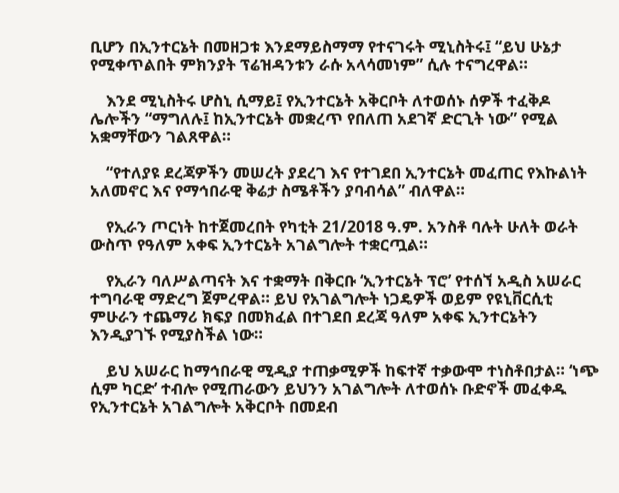ቢሆን በኢንተርኔት በመዘጋቱ እንደማይስማማ የተናገሩት ሚኒስትሩ፤ “ይህ ሁኔታ የሚቀጥልበት ምክንያት ፕሬዝዳንቱን ራሱ አላሳመነም” ሲሉ ተናግረዋል።

    እንደ ሚኒስትሩ ሆስኒ ሲማይ፤ የኢንተርኔት አቅርቦት ለተወሰኑ ሰዎች ተፈቅዶ ሌሎችን “ማግለሉ፤ ከኢንተርኔት መቋረጥ የበለጠ አደገኛ ድርጊት ነው” የሚል አቋማቸውን ገልጸዋል።

    “የተለያዩ ደረጃዎችን መሠረት ያደረገ እና የተገደበ ኢንተርኔት መፈጠር የእኩልነት አለመኖር እና የማኅበራዊ ቅሬታ ስሜቶችን ያባብሳል” ብለዋል።

    የኢራን ጦርነት ከተጀመረበት የካቲት 21/2018 ዓ.ም. አንስቶ ባሉት ሁለት ወራት ውስጥ የዓለም አቀፍ ኢንተርኔት አገልግሎት ተቋርጧል።

    የኢራን ባለሥልጣናት እና ተቋማት በቅርቡ ‘ኢንተርኔት ፕሮ’ የተሰኘ አዲስ አሠራር ተግባራዊ ማድረግ ጀምረዋል። ይህ የአገልግሎት ነጋዴዎች ወይም የዩኒቨርሲቲ ምሁራን ተጨማሪ ክፍያ በመክፈል በተገደበ ደረጃ ዓለም አቀፍ ኢንተርኔትን እንዲያገኙ የሚያስችል ነው።

    ይህ አሠራር ከማኅበራዊ ሚዲያ ተጠቃሚዎች ከፍተኛ ተቃውሞ ተነስቶበታል። ‘ነጭ ሲም ካርድ’ ተብሎ የሚጠራውን ይህንን አገልግሎት ለተወሰኑ ቡድኖች መፈቀዱ የኢንተርኔት አገልግሎት አቅርቦት በመደብ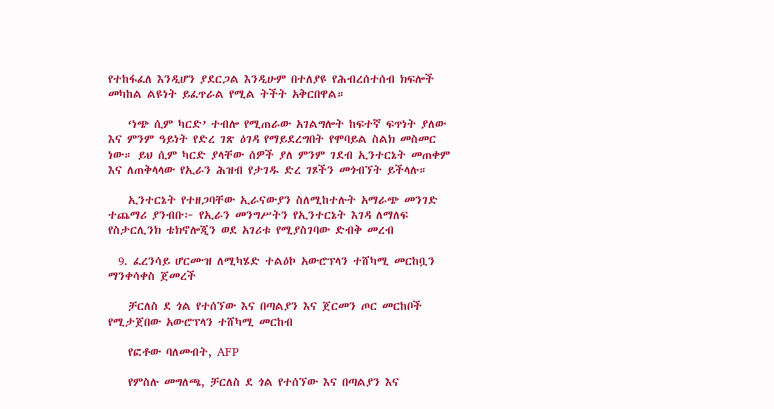የተከፋፈለ እንዲሆን ያደርጋል እንዲሁም በተለያዩ የሕብረሰተሰብ ክፍሎች መካከል ልዩነት ይፈጥራል የሚል ትችት አቅርበዋል።

    ‘ነጭ ሲም ካርድ’ ተብሎ የሚጠራው አገልግሎት ከፍተኛ ፍጥነት ያለው እና ምንም ዓይነት የድረ ገጽ ዕገዳ የማይደረግበት የሞባይል ስልክ መስመር ነው። ይህ ሲም ካርድ ያላቸው ሰዎች ያለ ምንም ገደብ ኢንተርኔት መጠቀም እና ለጠቅላላው የኢራን ሕዝብ የታገዱ ድረ ገጾችን መጎብኘት ይችላሉ።

    ኢንተርኔት የተዘጋባቸው ኢራናውያን ስለሚከተሉት አማራጭ መንገድ ተጨማሪ ያንብቡ፦ የኢራን መንግሥትን የኢንተርኔት እገዳ ለማለፍ የስታርሊንክ ቴክኖሎጂን ወደ አገሪቱ የሚያስገባው ድብቅ መረብ

  9. ፈረንሳይ ሆርሙዝ ለሚካሄድ ተልዕኮ አውሮፕላን ተሸካሚ መርከቧን ማንቀሳቀስ ጀመረች

    ቻርለስ ደ ጎል የተሰኘው እና በጣልያን እና ጀርመን ጦር መርከቦች የሚታጀበው አውሮፕላን ተሸካሚ መርከብ

    የፎቶው ባለመብት, AFP

    የምስሉ መግለጫ, ቻርለስ ደ ጎል የተሰኘው እና በጣልያን እና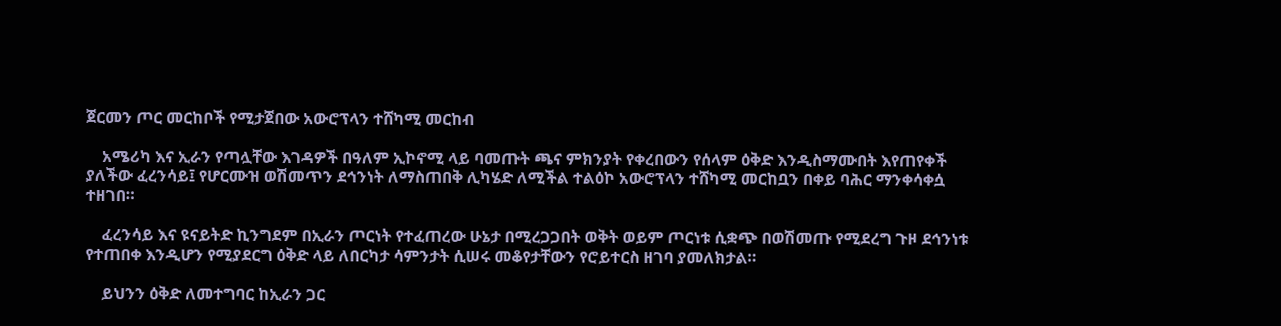ጀርመን ጦር መርከቦች የሚታጀበው አውሮፕላን ተሸካሚ መርከብ

    አሜሪካ እና ኢራን የጣሏቸው እገዳዎች በዓለም ኢኮኖሚ ላይ ባመጡት ጫና ምክንያት የቀረበውን የሰላም ዕቅድ እንዲስማሙበት እየጠየቀች ያለችው ፈረንሳይ፤ የሆርሙዝ ወሽመጥን ደኅንነት ለማስጠበቅ ሊካሄድ ለሚችል ተልዕኮ አውሮፕላን ተሸካሚ መርከቧን በቀይ ባሕር ማንቀሳቀሷ ተዘገበ።

    ፈረንሳይ እና ዩናይትድ ኪንግደም በኢራን ጦርነት የተፈጠረው ሁኔታ በሚረጋጋበት ወቅት ወይም ጦርነቱ ሲቋጭ በወሽመጡ የሚደረግ ጉዞ ደኅንነቱ የተጠበቀ እንዲሆን የሚያደርግ ዕቅድ ላይ ለበርካታ ሳምንታት ሲሠሩ መቆየታቸውን የሮይተርስ ዘገባ ያመለክታል።

    ይህንን ዕቅድ ለመተግባር ከኢራን ጋር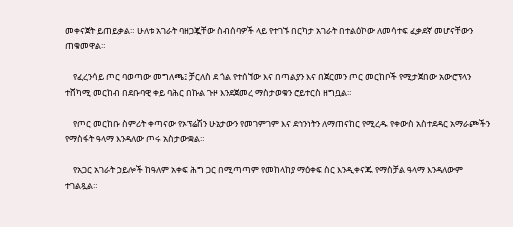መቀናጀት ይጠይቃል። ሁለቱ አገራት ባዘጋጇቸው ስብሰባዎች ላይ የተገኙ በርካታ አገራት በተልዕኮው ለመሳተፍ ፈቃደኛ መሆናቸውን ጠቁመዋል።

    የፈረንሳይ ጦር ባወጣው መግለጫ፤ ቻርለስ ደ ጎል የተሰኘው እና በጣልያን እና በጀርመን ጦር መርከቦች የሚታጀበው አውሮፕላን ተሸካሚ መርከብ በደቡባዊ ቀይ ባሕር በኩል ጉዞ እንደጀመረ ማስታወቁን ሮይተርስ ዘግቧል።

    የጦር መርከቡ ስምሪት ቀጣናው የኦፕሬሽን ሁኔታውን የመገምገም እና ደኅንነትን ለማጠናከር የሚረዱ የቀውስ አስተደዳር አማራጮችን የማስፋት ዓላማ እንዳለው ጦሩ አስታውቋል።

    የአጋር አገራት ኃይሎች ከዓለም አቀፍ ሕግ ጋር በሚጣጣም የመከላከያ ማዕቀፍ ስር እንዲቀናጁ የማስቻል ዓላማ እንዳለውም ተገልጿል።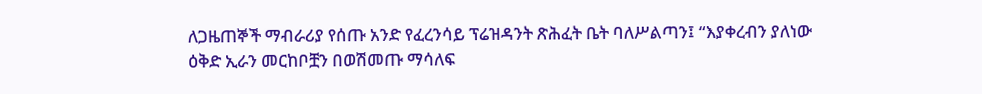ለጋዜጠኞች ማብራሪያ የሰጡ አንድ የፈረንሳይ ፕሬዝዳንት ጽሕፈት ቤት ባለሥልጣን፤ “እያቀረብን ያለነው ዕቅድ ኢራን መርከቦቿን በወሽመጡ ማሳለፍ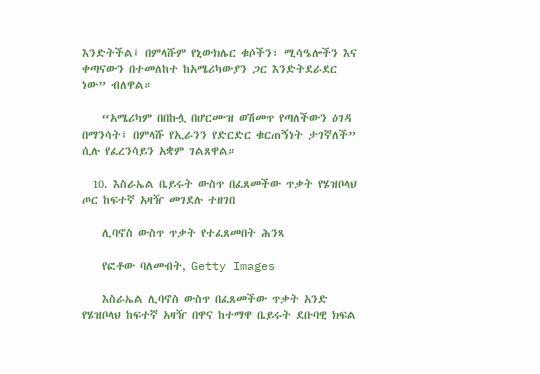እንድትችል፤ በምላሹም የኒውክሌር ቁሶችን፣ ሚሳዔሎችን እና ቀጣናውን በተመለከተ ከአሜሪካውያን ጋር እንድትደራደር ነው” ብለዋል።

    “አሜሪካም በበኩሏ በሆርሙዝ ወሽመጥ የጣለችውን ዕገዳ በማንሳት፤ በምላሹ የኢራንን የድርድር ቁርጠኝነት ታገኛለች” ሲሉ የፈረንሳይን አቋም ገልጸዋል።

  10. እስራኤል ቤይሩት ውስጥ በፈጸመችው ጥቃት የሄዝቦላህ ጦር ከፍተኛ አዛዥ መገደሉ ተዘገበ

    ሊባኖስ ውስጥ ጥቃት የተፈጸመበት ሕንጻ

    የፎቶው ባለመብት, Getty Images

    እስራኤል ሊባኖስ ውስጥ በፈጸመችው ጥቃት አንድ የሄዝቦላህ ከፍተኛ አዛዥ በዋና ከተማዋ ቤይሩት ደቡባዊ ክፍል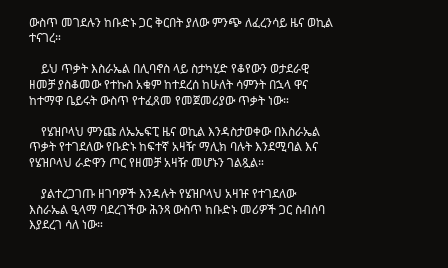ውስጥ መገደሉን ከቡድኑ ጋር ቅርበት ያለው ምንጭ ለፈረንሳይ ዜና ወኪል ተናገረ።

    ይህ ጥቃት እስራኤል በሊባኖስ ላይ ስታካሂድ የቆየውን ወታደራዊ ዘመቻ ያስቆመው የተኩስ አቁም ከተደረሰ ከሁለት ሳምንት በኋላ ዋና ከተማዋ ቤይሩት ውስጥ የተፈጸመ የመጀመሪያው ጥቃት ነው።

    የሄዝቦላህ ምንጩ ለኤኤፍፒ ዜና ወኪል እንዳስታወቀው በእስራኤል ጥቃት የተገደለው የቡድኑ ከፍተኛ አዛዥ ማሊክ ባሉት እንደሚባል እና የሄዝቦላህ ራድዋን ጦር የዘመቻ አዛዥ መሆኑን ገልጿል።

    ያልተረጋገጡ ዘገባዎች እንዳሉት የሄዝቦላህ አዛዡ የተገደለው እስራኤል ዒላማ ባደረገችው ሕንጻ ውስጥ ከቡድኑ መሪዎች ጋር ስብሰባ እያደረገ ሳለ ነው።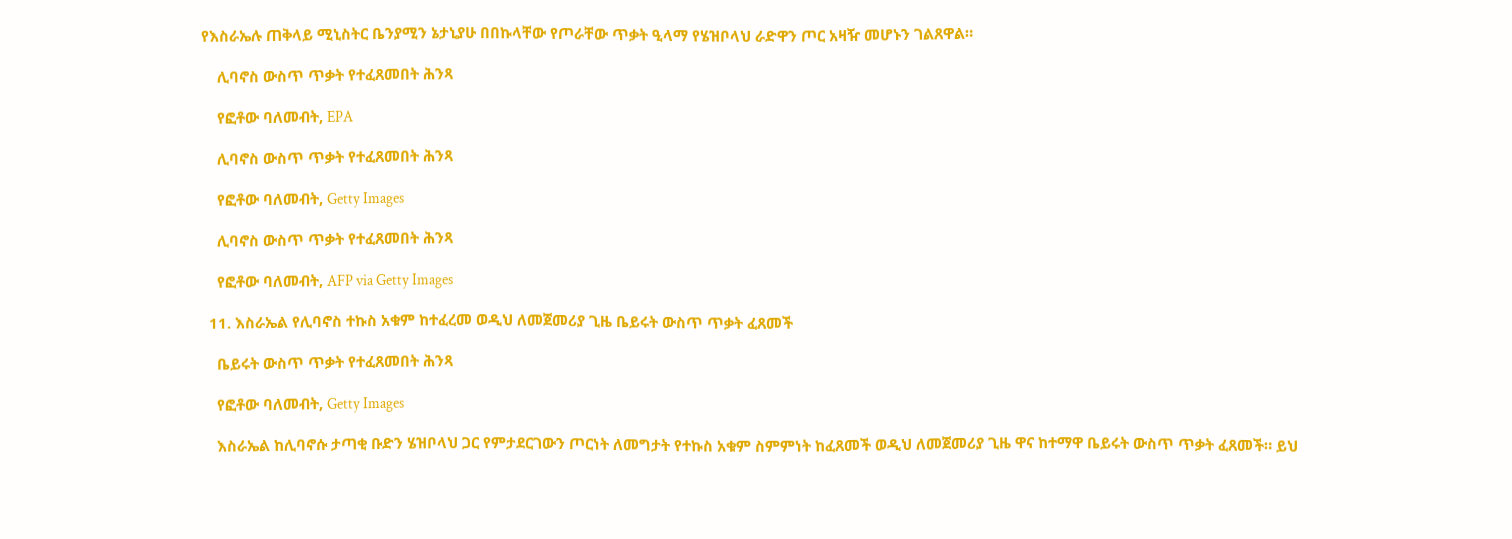የእስራኤሉ ጠቅላይ ሚኒስትር ቤንያሚን ኔታኒያሁ በበኩላቸው የጦራቸው ጥቃት ዒላማ የሄዝቦላህ ራድዋን ጦር አዛዥ መሆኑን ገልጸዋል።

    ሊባኖስ ውስጥ ጥቃት የተፈጸመበት ሕንጻ

    የፎቶው ባለመብት, EPA

    ሊባኖስ ውስጥ ጥቃት የተፈጸመበት ሕንጻ

    የፎቶው ባለመብት, Getty Images

    ሊባኖስ ውስጥ ጥቃት የተፈጸመበት ሕንጻ

    የፎቶው ባለመብት, AFP via Getty Images

  11. እስራኤል የሊባኖስ ተኩስ አቁም ከተፈረመ ወዲህ ለመጀመሪያ ጊዜ ቤይሩት ውስጥ ጥቃት ፈጸመች

    ቤይሩት ውስጥ ጥቃት የተፈጸመበት ሕንጻ

    የፎቶው ባለመብት, Getty Images

    እስራኤል ከሊባኖሱ ታጣቂ ቡድን ሄዝቦላህ ጋር የምታደርገውን ጦርነት ለመግታት የተኩስ አቁም ስምምነት ከፈጸመች ወዲህ ለመጀመሪያ ጊዜ ዋና ከተማዋ ቤይሩት ውስጥ ጥቃት ፈጸመች። ይህ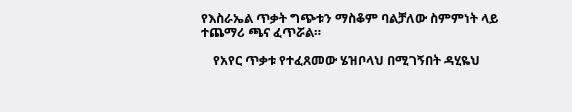የእስራኤል ጥቃት ግጭቱን ማስቆም ባልቻለው ስምምነት ላይ ተጨማሪ ጫና ፈጥሯል።

    የአየር ጥቃቱ የተፈጸመው ሄዝቦላህ በሚገኝበት ዳሂዬህ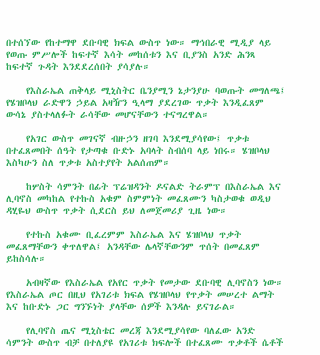በተሰኘው የከተማዋ ደቡባዊ ክፍል ውስጥ ነው። ማኅበራዊ ሚዲያ ላይ የወጡ ምሥሎች ከፍተኛ እሳት መከሰቱን እና ቢያንስ አንድ ሕንጻ ከፍተኛ ጉዳት እንደደረሰበት ያሳያሉ።

    የእስራኤል ጠቅላይ ሚኒስትር ቤንያሚን ኔታንያሁ ባወጡት መግለጫ፤ የሄዝቦላህ ራድዋን ኃይል አዛዥን ዒላማ ያደረገው ጥቃት እንዲፈጸም ውሳኔ ያስተላለፉት ራሳቸው መሆናቸውን ተናግረዋል።

    የአገር ውስጥ መገናኛ ብዙኃን ዘገባ እንደሚያሳየው፤ ጥቃቱ በተፈጸመበት ሰዓት የታጣቁ ቡድኑ አባላት ስብሰባ ላይ ነበሩ። ሄዝቦላህ እስካሁን ስለ ጥቃቱ አስተያየት አልሰጠም።

    ከሦስት ሳምንት በፊት ፕሬዝዳንት ዶናልድ ትራምፕ በእስራኤል እና ሊባኖስ መካከል የተኩስ አቁም ስምምነት መፈጸሙን ካስታወቁ ወዲህ ዳሂዬህ ውስጥ ጥቃት ሲደርስ ይህ ለመጀመሪያ ጊዜ ነው።

    የተኩስ አቁሙ ቢፈረምም እስራኤል እና ሄዝቦላህ ጥቃት መፈጸማቸውን ቀጥለዋል፤ አንዳቸው ሌላኛቸውንም ጥሰት በመፈጸም ይከስሳሉ።

    አብዛኛው የእስራኤል የአየር ጥቃት የመታው ደቡባዊ ሊባኖስን ነው። የእስራኤል ጦር በዚህ የአገሪቱ ክፍል የሄዝቦላህ የጥቃት መሠረተ ልማት እና ከቡድኑ ጋር ግንኙነት ያላቸው ሰዎች እንዳሉ ይናገራል።

    የሊባኖስ ጤና ሚኒስቴር መረጃ እንደሚያሳየው ባለፈው አንድ ሳምንት ውስጥ ብቻ በተለያዩ የአገሪቱ ክፍሎች በተፈጸሙ ጥቃቶች ሴቶች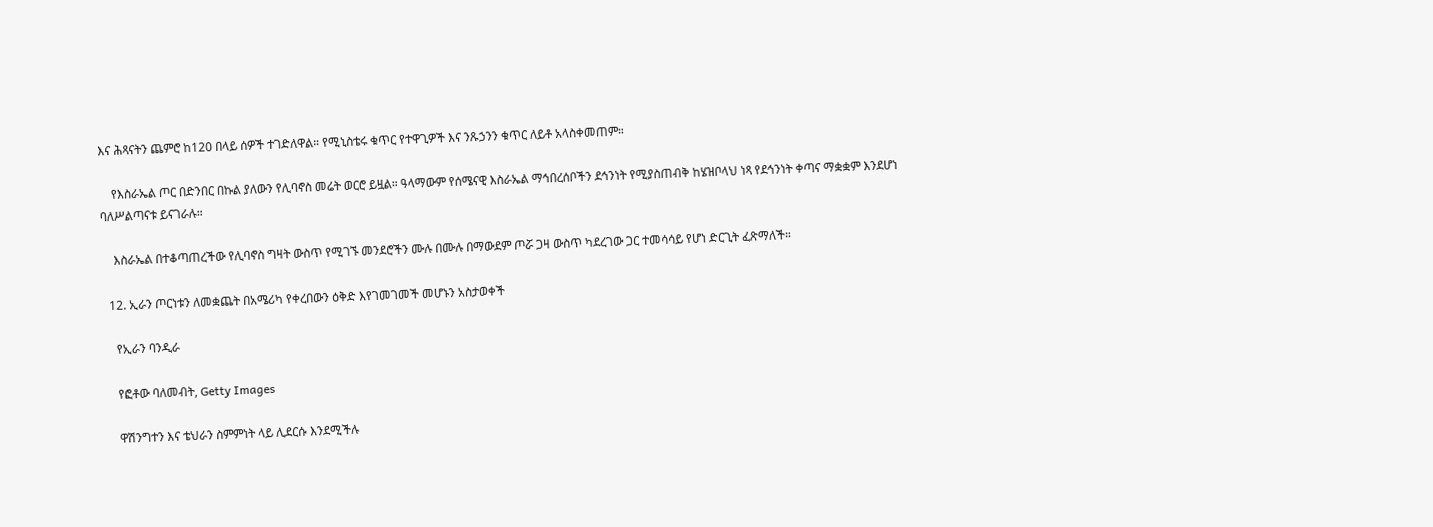እና ሕጻናትን ጨምሮ ከ120 በላይ ሰዎች ተገድለዋል። የሚኒስቴሩ ቁጥር የተዋጊዎች እና ንጹኃንን ቁጥር ለይቶ አላስቀመጠም።

    የእስራኤል ጦር በድንበር በኩል ያለውን የሊባኖስ መሬት ወርሮ ይዟል። ዓላማውም የሰሜናዊ እስራኤል ማኅበረሰቦችን ደኅንነት የሚያስጠብቅ ከሄዝቦላህ ነጻ የደኅንነት ቀጣና ማቋቋም እንደሆነ ባለሥልጣናቱ ይናገራሉ።

    እስራኤል በተቆጣጠረችው የሊባኖስ ግዛት ውስጥ የሚገኙ መንደሮችን ሙሉ በሙሉ በማውደም ጦሯ ጋዛ ውስጥ ካደረገው ጋር ተመሳሳይ የሆነ ድርጊት ፈጽማለች።

  12. ኢራን ጦርነቱን ለመቋጨት በአሜሪካ የቀረበውን ዕቅድ እየገመገመች መሆኑን አስታወቀች

    የኢራን ባንዲራ

    የፎቶው ባለመብት, Getty Images

    ዋሽንግተን እና ቴህራን ስምምነት ላይ ሊደርሱ እንደሚችሉ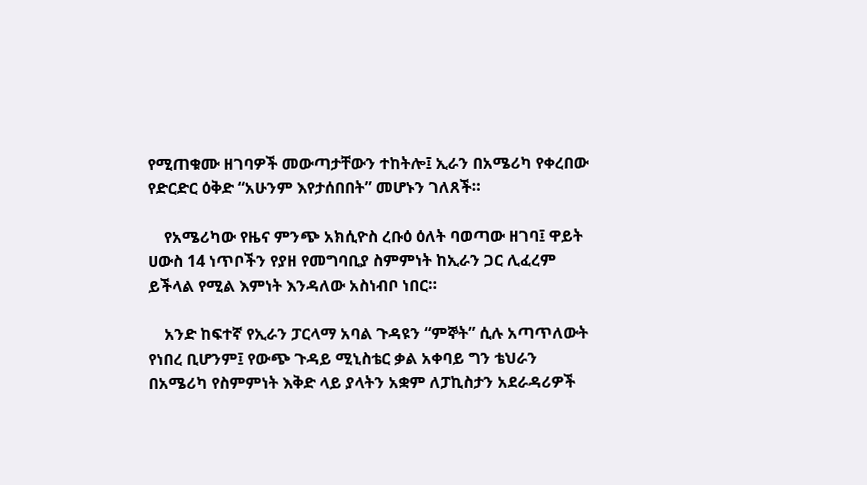የሚጠቁሙ ዘገባዎች መውጣታቸውን ተከትሎ፤ ኢራን በአሜሪካ የቀረበው የድርድር ዕቅድ “አሁንም እየታሰበበት” መሆኑን ገለጸች።

    የአሜሪካው የዜና ምንጭ አክሲዮስ ረቡዕ ዕለት ባወጣው ዘገባ፤ ዋይት ሀውስ 14 ነጥቦችን የያዘ የመግባቢያ ስምምነት ከኢራን ጋር ሊፈረም ይችላል የሚል እምነት እንዳለው አስነብቦ ነበር።

    አንድ ከፍተኛ የኢራን ፓርላማ አባል ጉዳዩን “ምኞት” ሲሉ አጣጥለውት የነበረ ቢሆንም፤ የውጭ ጉዳይ ሚኒስቴር ቃል አቀባይ ግን ቴህራን በአሜሪካ የስምምነት እቅድ ላይ ያላትን አቋም ለፓኪስታን አደራዳሪዎች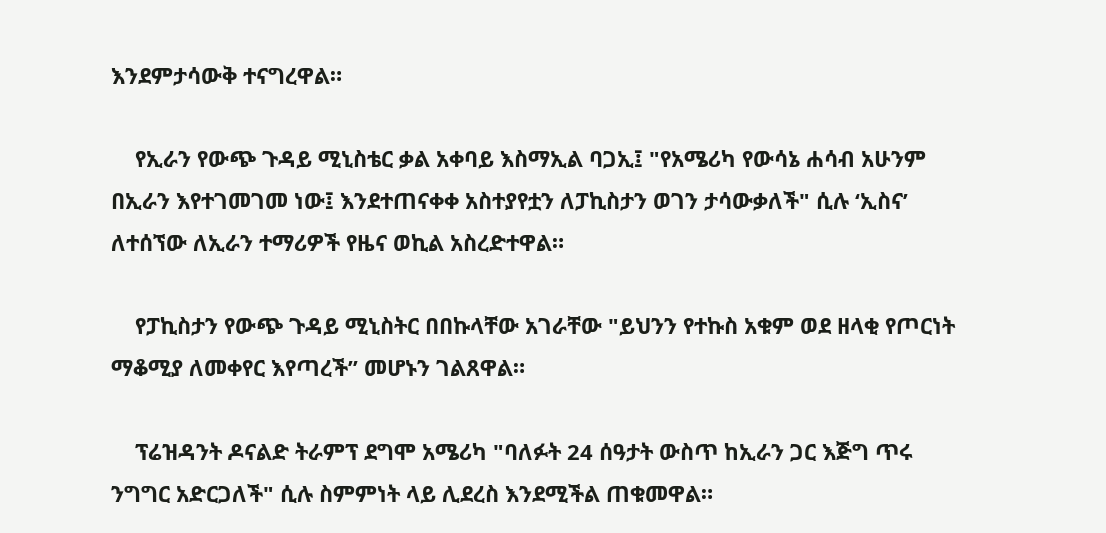እንደምታሳውቅ ተናግረዋል።

    የኢራን የውጭ ጉዳይ ሚኒስቴር ቃል አቀባይ እስማኢል ባጋኢ፤ "የአሜሪካ የውሳኔ ሐሳብ አሁንም በኢራን እየተገመገመ ነው፤ እንደተጠናቀቀ አስተያየቷን ለፓኪስታን ወገን ታሳውቃለች" ሲሉ ‘ኢስና’ ለተሰኘው ለኢራን ተማሪዎች የዜና ወኪል አስረድተዋል።

    የፓኪስታን የውጭ ጉዳይ ሚኒስትር በበኩላቸው አገራቸው "ይህንን የተኩስ አቁም ወደ ዘላቂ የጦርነት ማቆሚያ ለመቀየር እየጣረች” መሆኑን ገልጸዋል።

    ፕሬዝዳንት ዶናልድ ትራምፕ ደግሞ አሜሪካ "ባለፉት 24 ሰዓታት ውስጥ ከኢራን ጋር እጅግ ጥሩ ንግግር አድርጋለች" ሲሉ ስምምነት ላይ ሊደረስ እንደሚችል ጠቁመዋል።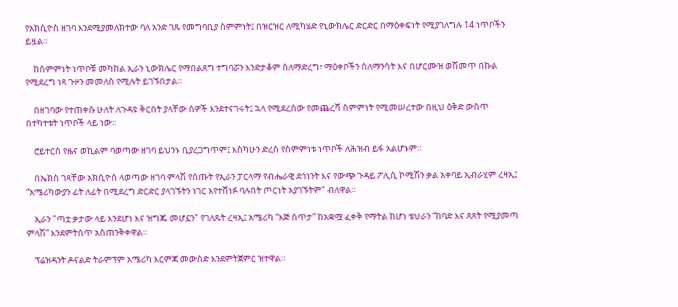የአክሲዮስ ዘገባ እንደሚያመለክተው ባለ አንድ ገጹ የመግባቢያ ስምምነት፤ በዝርዝር ለሚካሄድ የኒውክሌር ድርድር በማዕቀፍነት የሚያገለግሉ 14 ነጥቦችን ይዟል።

    ከስምምነት ነጥቦቹ መካከል ኢራን ኒውክሌር የማበልጸግ ተግባሯን እንድታቆም ስለማድረግ፣ ማዕቀቦችን ስለማንሳት እና በሆርሙዝ ወሽመጥ በኩል የሚደረግ ነጻ ጉዞን መመለስ የሚሉት ይገኙበታል።

    በዘገባው የተጠቀሱ ሁለት ለጉዳዩ ቅርበት ያላቸው ሰዎች እንደተናገሩት፤ ኋላ የሚደረሰው የመጨረሻ ስምምነት የሚመሠረተው በዚህ ዕቅድ ውስጥ በተካተቱት ነጥቦች ላይ ነው።

    ሮይተርስ የዜና ወኪልም ባወጣው ዘገባ ይህንኑ ቢያረጋግጥም፤ እስካሁን ድረስ የስምምነቱ ነጥቦች ለሕዝብ ይፋ አልሆኑም።

    በኤክስ ገጻቸው አክሲዮስ ላወጣው ዘገባ ምላሽ የሰጡት የኢራን ፓርላማ የብሔራዊ ደኅነንት እና የውጭ ጉዳይ ፖሊሲ ኮሚሽን ቃል አቀባይ ኢብራሂም ረዛኢ፤ “አሜሪካውያን ፊት ለፊት በሚደረግ ድርድር ያላገኙትን ነገር እየተሸነፉ ባሉበት ጦርነት አያገኙትም" ብለዋል።

    ኢራን "ጣቷ ቃታው ላይ እንደሆነ እና ዝግጁ መሆኗን" የገለጹት ረዛኢ፤ አሜሪካ “እጅ ሰጥታ” ከአቋሟ ፈቀቅ የማትል ከሆነ ቴህራን “ከባድ እና ጸጸት የሚያመጣ ምላሽ” እንደምትሰጥ አስጠንቅቀዋል።

    ፕሬዝዳንት ዶናልድ ትራምፕም አሜሪካ እርምጃ መውሰድ እንደምትጀምር ዝተዋል።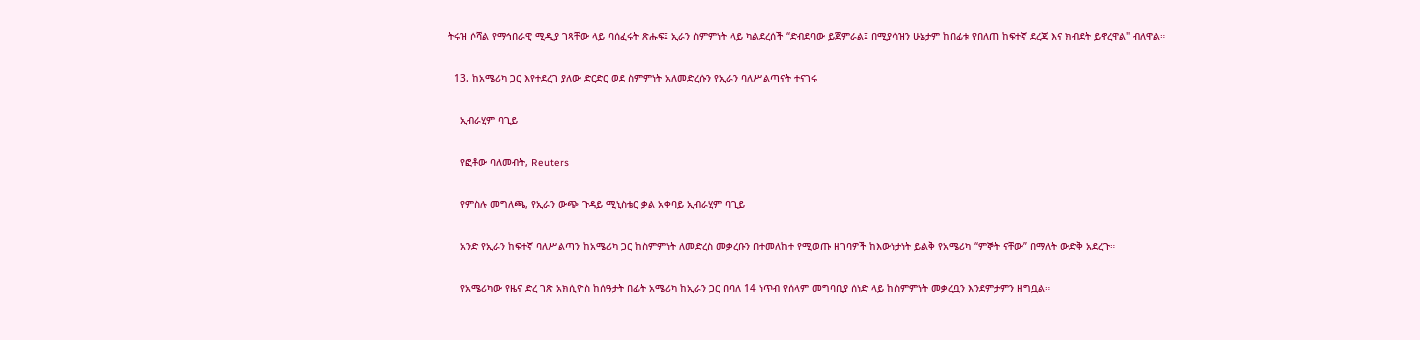ትሩዝ ሶሻል የማኅበራዊ ሚዲያ ገጻቸው ላይ ባሰፈሩት ጽሑፍ፤ ኢራን ስምምነት ላይ ካልደረሰች “ድብደባው ይጀምራል፤ በሚያሳዝን ሁኔታም ከበፊቱ የበለጠ ከፍተኛ ደረጃ እና ክብደት ይኖረዋል" ብለዋል።

  13. ከአሜሪካ ጋር እየተደረገ ያለው ድርድር ወደ ስምምነት አለመድረሱን የኢራን ባለሥልጣናት ተናገሩ

    ኢብራሂም ባጊይ

    የፎቶው ባለመብት, Reuters

    የምስሉ መግለጫ, የኢራን ውጭ ጉዳይ ሚኒስቴር ቃል አቀባይ ኢብራሂም ባጊይ

    አንድ የኢራን ከፍተኛ ባለሥልጣን ከአሜሪካ ጋር ከስምምነት ለመድረስ መቃረቡን በተመለከተ የሚወጡ ዘገባዎች ከእውነታነት ይልቅ የአሜሪካ “ምኞት ናቸው” በማለት ውድቅ አደረጉ።

    የአሜሪካው የዜና ድረ ገጽ አክሲዮስ ከሰዓታት በፊት አሜሪካ ከኢራን ጋር በባለ 14 ነጥብ የሰላም መግባቢያ ሰነድ ላይ ከስምምነት መቃረቧን እንደምታምን ዘግቧል።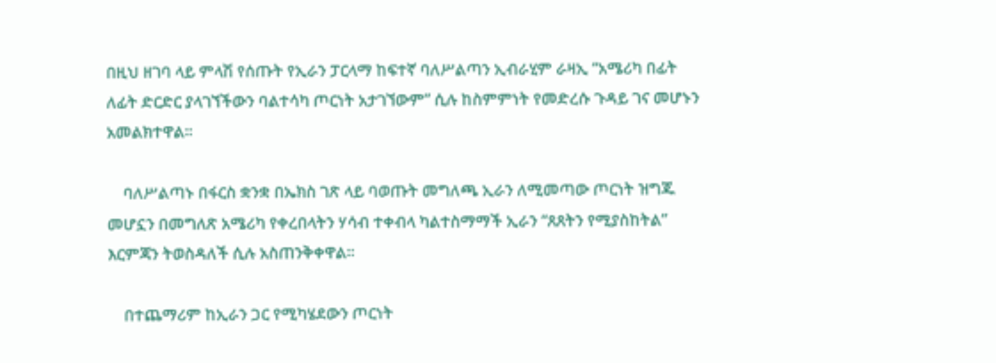በዚህ ዘገባ ላይ ምላሽ የሰጡት የኢራን ፓርላማ ከፍተኛ ባለሥልጣን ኢብራሂም ራዛኢ “አሜሪካ በፊት ለፊት ድርድር ያላገኘችውን ባልተሳካ ጦርነት አታገኘውም” ሲሉ ከስምምነት የመድረሱ ጉዳይ ገና መሆኑን አመልክተዋል።

    ባለሥልጣኑ በፋርስ ቋንቋ በኤክስ ገጽ ላይ ባወጡት መግለጫ ኢራን ለሚመጣው ጦርነት ዝግጁ መሆኗን በመግለጽ አሜሪካ የቀረበላትን ሃሳብ ተቀብላ ካልተስማማች ኢራን “ጸጸትን የሚያስከትል” እርምጃን ትወስዳለች ሲሉ አስጠንቅቀዋል።

    በተጨማሪም ከኢራን ጋር የሚካሄደውን ጦርነት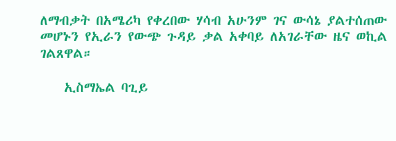ለማብቃት በአሜሪካ የቀረበው ሃሳብ አሁንም ገና ውሳኔ ያልተሰጠው መሆኑን የኢራን የውጭ ጉዳይ ቃል አቀባይ ለአገራቸው ዜና ወኪል ገልጸዋል።

    ኢስማኤል ባጊይ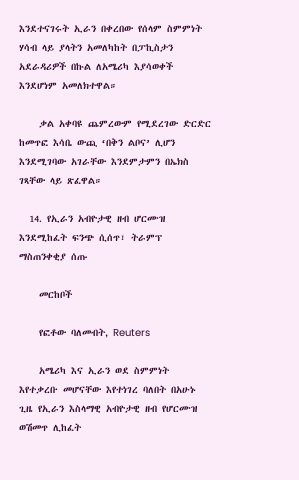እንደተናገሩት ኢራን በቀረበው የሰላም ስምምነት ሃሳብ ላይ ያላትን አመለካከት በፓኪስታን አደራዳሪዎች በኩል ለአሜሪካ እያሳወቀች እንደሆነም አመለክተዋል።

    ቃል አቀባዩ ጨምረውም የሚደረገው ድርድር ከመጥፎ እሳቤ ውጪ ‘በቅን ልቦና’ ሊሆን እንደሚገባው አገራቸው እንደምታምን በኤክስ ገጻቸው ላይ ጽፈዋል።

  14. የኢራን አብዮታዊ ዘብ ሆርሙዝ እንደሚከፈት ፍንጭ ሲሰጥ፣ ትራምፕ ማስጠንቀቂያ ሰጡ

    መርከቦች

    የፎቶው ባለመብት, Reuters

    አሜሪካ እና ኢራን ወደ ስምምነት እየተቃረቡ መሆናቸው እየተነገረ ባለበት በአሁኑ ጊዜ የኢራን እስላማዊ አብዮታዊ ዘብ የሆርሙዝ ወሽመጥ ሊከፈት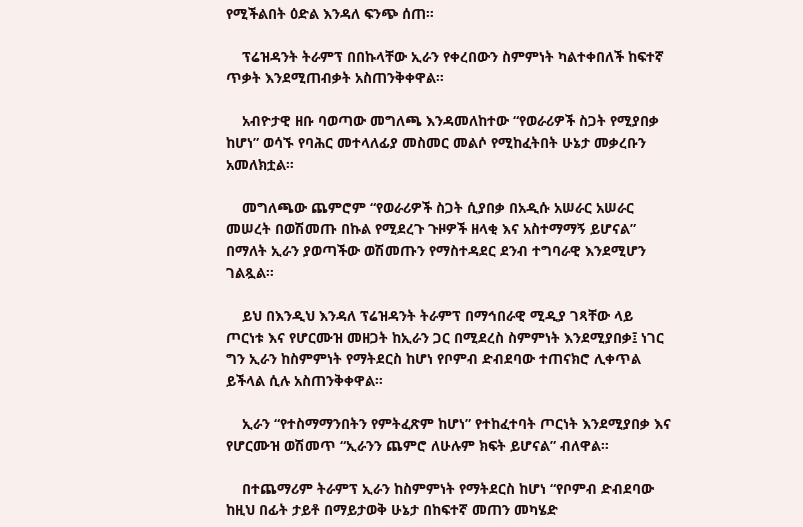የሚችልበት ዕድል እንዳለ ፍንጭ ሰጠ።

    ፕሬዝዳንት ትራምፕ በበኩላቸው ኢራን የቀረበውን ስምምነት ካልተቀበለች ከፍተኛ ጥቃት እንደሚጠብቃት አስጠንቅቀዋል።

    አብዮታዊ ዘቡ ባወጣው መግለጫ እንዳመለከተው “የወራሪዎች ስጋት የሚያበቃ ከሆነ” ወሳኙ የባሕር መተላለፊያ መስመር መልሶ የሚከፈትበት ሁኔታ መቃረቡን አመለክቷል።

    መግለጫው ጨምሮም “የወራሪዎች ስጋት ሲያበቃ በአዲሱ አሠራር አሠራር መሠረት በወሽመጡ በኩል የሚደረጉ ጉዞዎች ዘላቂ እና አስተማማኝ ይሆናል” በማለት ኢራን ያወጣችው ወሽመጡን የማስተዳደር ደንብ ተግባራዊ እንደሚሆን ገልጿል።

    ይህ በእንዲህ እንዳለ ፕሬዝዳንት ትራምፕ በማኅበራዊ ሚዲያ ገጻቸው ላይ ጦርነቱ እና የሆርሙዝ መዘጋት ከኢራን ጋር በሚደረስ ስምምነት እንደሚያበቃ፤ ነገር ግን ኢራን ከስምምነት የማትደርስ ከሆነ የቦምብ ድብደባው ተጠናክሮ ሊቀጥል ይችላል ሲሉ አስጠንቅቀዋል።

    ኢራን “የተስማማንበትን የምትፈጽም ከሆነ” የተከፈተባት ጦርነት እንደሚያበቃ እና የሆርሙዝ ወሽመጥ “ኢራንን ጨምሮ ለሁሉም ክፍት ይሆናል” ብለዋል።

    በተጨማሪም ትራምፕ ኢራን ከስምምነት የማትደርስ ከሆነ “የቦምብ ድብደባው ከዚህ በፊት ታይቶ በማይታወቅ ሁኔታ በከፍተኛ መጠን መካሄድ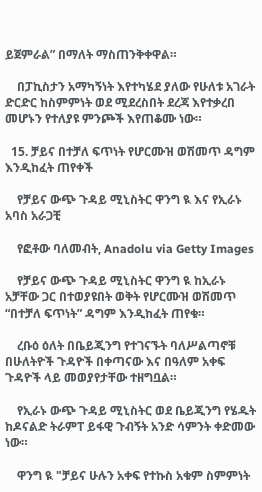ይጀምራል” በማለት ማስጠንቅቀዋል።

    በፓኪስታን አማካኝነት እየተካሄደ ያለው የሁለቱ አገራት ድርድር ከስምምነት ወደ ሚደረስበት ደረጃ እየተቃረበ መሆኑን የተለያዩ ምንጮች እየጠቆሙ ነው።

  15. ቻይና በተቻለ ፍጥነት የሆርሙዝ ወሽመጥ ዳግም እንዲከፈት ጠየቀች

    የቻይና ውጭ ጉዳይ ሚኒስትር ዋንግ ዪ እና የኢራኑ አባስ አራጋቺ

    የፎቶው ባለመብት, Anadolu via Getty Images

    የቻይና ውጭ ጉዳይ ሚኒስትር ዋንግ ዪ ከኢራኑ አቻቸው ጋር በተወያዩበት ወቅት የሆርሙዝ ወሽመጥ “በተቻለ ፍጥነት” ዳግም እንዲከፈት ጠየቁ።

    ረቡዕ ዕለት በቤይጂንግ የተገናኙት ባለሥልጣኖቹ በሁለትዮች ጉዳዮች በቀጣናው እና በዓለም አቀፍ ጉዳዮች ላይ መወያየታቸው ተዘግቧል።

    የኢራኑ ውጭ ጉዳይ ሚኒስትር ወደ ቤይጂንግ የሄዱት ከዶናልድ ትራምፐ ይፋዊ ጉብኝት አንድ ሳምንት ቀድመው ነው።

    ዋንግ ዪ "ቻይና ሁሉን አቀፍ የተኩስ አቁም ስምምነት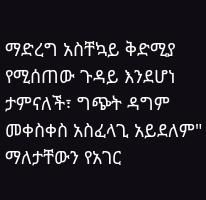ማድረግ አስቸኳይ ቅድሚያ የሚሰጠው ጉዳይ እንደሆነ ታምናለች፣ ግጭት ዳግም መቀስቀስ አስፈላጊ አይደለም" ማለታቸውን የአገር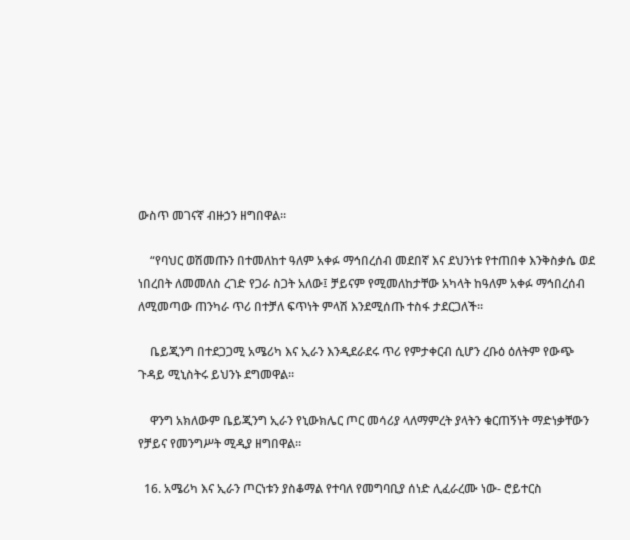ውስጥ መገናኛ ብዙኃን ዘግበዋል።

    “የባህር ወሽመጡን በተመለከተ ዓለም አቀፉ ማኅበረሰብ መደበኛ እና ደህንነቱ የተጠበቀ እንቅስቃሴ ወደ ነበረበት ለመመለስ ረገድ የጋራ ስጋት አለው፤ ቻይናም የሚመለከታቸው አካላት ከዓለም አቀፉ ማኅበረሰብ ለሚመጣው ጠንካራ ጥሪ በተቻለ ፍጥነት ምላሽ እንደሚሰጡ ተስፋ ታደርጋለች።

    ቤይጂንግ በተደጋጋሚ አሜሪካ እና ኢራን እንዲደራደሩ ጥሪ የምታቀርብ ሲሆን ረቡዕ ዕለትም የውጭ ጉዳይ ሚኒስትሩ ይህንኑ ደግመዋል።

    ዋንግ አክለውም ቤይጂንግ ኢራን የኒውክሌር ጦር መሳሪያ ላለማምረት ያላትን ቁርጠኝነት ማድነቃቸውን የቻይና የመንግሥት ሚዲያ ዘግበዋል።

  16. አሜሪካ እና ኢራን ጦርነቱን ያስቆማል የተባለ የመግባቢያ ሰነድ ሊፈራረሙ ነው- ሮይተርስ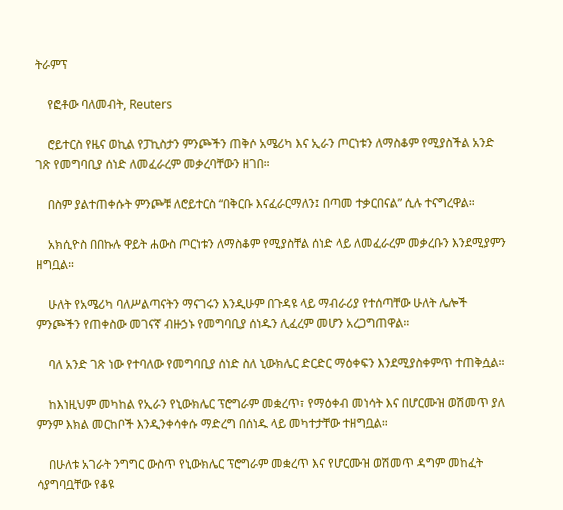ትራምፕ

    የፎቶው ባለመብት, Reuters

    ሮይተርስ የዜና ወኪል የፓኪስታን ምንጮችን ጠቅሶ አሜሪካ እና ኢራን ጦርነቱን ለማስቆም የሚያስችል አንድ ገጽ የመግባቢያ ሰነድ ለመፈራረም መቃረባቸውን ዘገበ።

    በስም ያልተጠቀሱት ምንጮቹ ለሮይተርስ “በቅርቡ እናፈራርማለን፤ በጣመ ተቃርበናል” ሲሉ ተናግረዋል።

    አክሲዮስ በበኩሉ ዋይት ሐውስ ጦርነቱን ለማስቆም የሚያስቸል ሰነድ ላይ ለመፈራረም መቃረቡን እንደሚያምን ዘግቧል።

    ሁለት የአሜሪካ ባለሥልጣናትን ማናገሩን እንዲሁም በጉዳዩ ላይ ማብራሪያ የተሰጣቸው ሁለት ሌሎች ምንጮችን የጠቀስው መገናኛ ብዙኃኑ የመግባቢያ ሰነዱን ሊፈረም መሆን አረጋግጠዋል።

    ባለ አንድ ገጽ ነው የተባለው የመግባቢያ ሰነድ ስለ ኒውክሌር ድርድር ማዕቀፍን እንደሚያስቀምጥ ተጠቅሷል።

    ከእነዚህም መካከል የኢራን የኒውክሌር ፕሮግራም መቋረጥ፣ የማዕቀብ መነሳት እና በሆርሙዝ ወሽመጥ ያለ ምንም እክል መርከቦች እንዲንቀሳቀሱ ማድረግ በሰነዱ ላይ መካተታቸው ተዘግቧል።

    በሁለቱ አገራት ንግግር ውስጥ የኒውክሌር ፕሮግራም መቋረጥ እና የሆርሙዝ ወሽመጥ ዳግም መከፈት ሳያግባቧቸው የቆዩ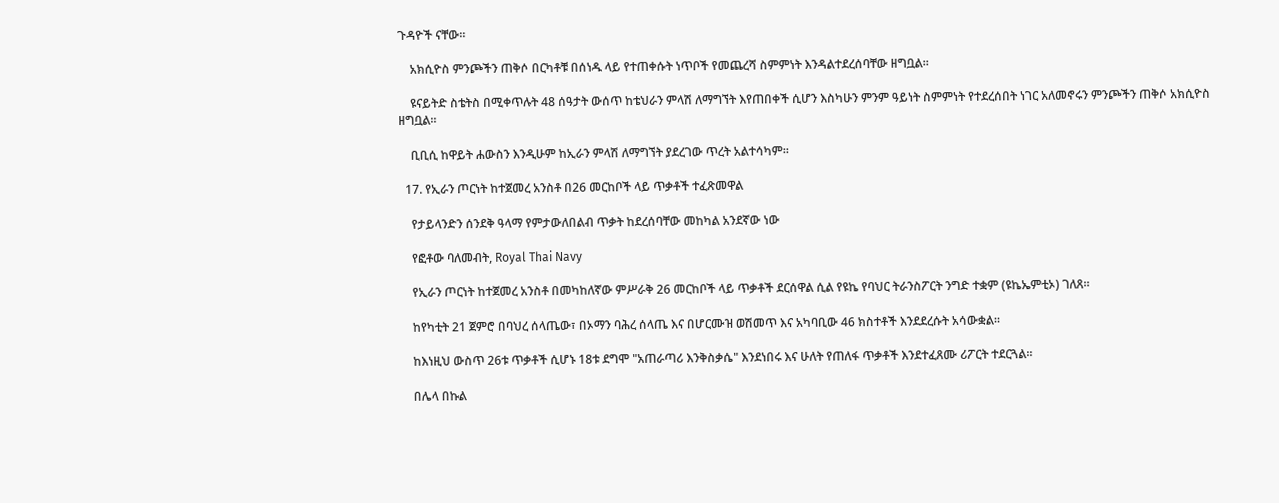ጉዳዮች ናቸው።

    አክሲዮስ ምንጮችን ጠቅሶ በርካቶቹ በሰነዱ ላይ የተጠቀሱት ነጥቦች የመጨረሻ ስምምነት እንዳልተደረሰባቸው ዘግቧል።

    ዩናይትድ ስቴትስ በሚቀጥሉት 48 ሰዓታት ውሰጥ ከቴህራን ምላሽ ለማግኘት እየጠበቀች ሲሆን እስካሁን ምንም ዓይነት ስምምነት የተደረሰበት ነገር አለመኖሩን ምንጮችን ጠቅሶ አክሲዮስ ዘግቧል።

    ቢቢሲ ከዋይት ሐውስን እንዲሁም ከኢራን ምላሽ ለማግኘት ያደረገው ጥረት አልተሳካም።

  17. የኢራን ጦርነት ከተጀመረ አንስቶ በ26 መርከቦች ላይ ጥቃቶች ተፈጽመዋል

    የታይላንድን ሰንደቅ ዓላማ የምታውለበልብ ጥቃት ከደረሰባቸው መከካል አንደኛው ነው

    የፎቶው ባለመብት, Royal Thai Navy

    የኢራን ጦርነት ከተጀመረ አንስቶ በመካከለኛው ምሥራቅ 26 መርከቦች ላይ ጥቃቶች ደርሰዋል ሲል የዩኬ የባህር ትራንስፖርት ንግድ ተቋም (ዩኬኤምቲኦ) ገለጸ።

    ከየካቲት 21 ጀምሮ በባህረ ሰላጤው፣ በኦማን ባሕረ ሰላጤ እና በሆርሙዝ ወሽመጥ እና አካባቢው 46 ክስተቶች እንደደረሱት አሳውቋል።

    ከእነዚህ ውስጥ 26ቱ ጥቃቶች ሲሆኑ 18ቱ ደግሞ "አጠራጣሪ እንቅስቃሴ" እንደነበሩ እና ሁለት የጠለፋ ጥቃቶች እንደተፈጸሙ ሪፖርት ተደርጓል።

    በሌላ በኩል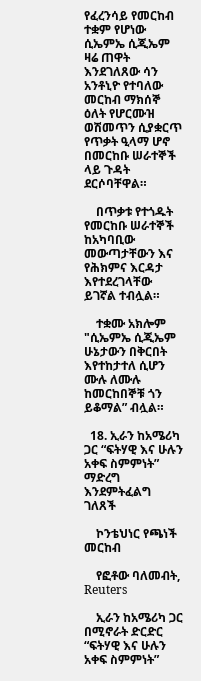የፈረንሳይ የመርከብ ተቋም የሆነው ሲኤምኤ ሲጂኤም ዛሬ ጠዋት እንደገለጸው ሳን አንቶኒዮ የተባለው መርከብ ማክሰኞ ዕለት የሆርሙዝ ወሽመጥን ሲያቋርጥ የጥቃት ዒላማ ሆኖ በመርከቡ ሠራተኞች ላይ ጉዳት ደርሶባቸዋል።

    በጥቃቱ የተጎዱት የመርከቡ ሠራተኞች ከአካባቢው መውጣታቸውን እና የሕክምና እርዳታ እየተደረገላቸው ይገኛል ተብሏል።

    ተቋሙ አክሎም "ሲኤምኤ ሲጂኤም ሁኔታውን በቅርበት እየተከታተለ ሲሆን ሙሉ ለሙሉ ከመርከበኞቹ ጎን ይቆማል” ብሏል።

  18. ኢራን ከአሜሪካ ጋር “ፍትሃዊ እና ሁሉን አቀፍ ስምምነት” ማድረግ እንደምትፈልግ ገለጸች

    ኮንቴህነር የጫነች መርከብ

    የፎቶው ባለመብት, Reuters

    ኢራን ከአሜሪካ ጋር በሚኖራት ድርድር “ፍትሃዊ እና ሁሉን አቀፍ ስምምነት”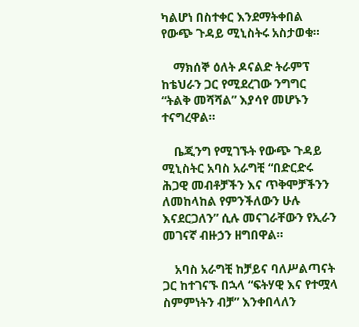ካልሆነ በስተቀር እንደማትቀበል የውጭ ጉዳይ ሚኒስትሩ አስታወቁ።

    ማክሰኞ ዕለት ዶናልድ ትራምፕ ከቴህራን ጋር የሚደረገው ንግግር “ትልቅ መሻሻል” እያሳየ መሆኑን ተናግረዋል።

    ቤጂንግ የሚገኙት የውጭ ጉዳይ ሚኒስትር አባስ አራግቺ “በድርድሩ ሕጋዊ መብቶቻችን እና ጥቅሞቻችንን ለመከላከል የምንችለውን ሁሉ እናደርጋለን” ሲሉ መናገራቸውን የኢራን መገናኛ ብዙኃን ዘግበዋል።

    አባስ አራግቺ ከቻይና ባለሥልጣናት ጋር ከተገናኙ በኋላ “ፍትሃዊ እና የተሟላ ስምምነትን ብቻ” እንቀበላለን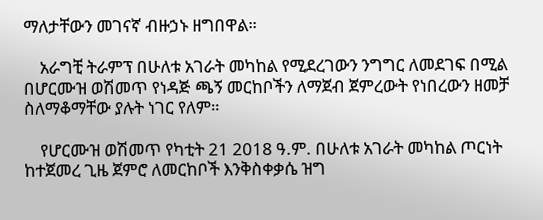ማለታቸውን መገናኛ ብዙኃኑ ዘግበዋል።

    አራግቺ ትራምፕ በሁለቱ አገራት መካከል የሚደረገውን ንግግር ለመደገፍ በሚል በሆርሙዝ ወሽመጥ የነዳጅ ጫኝ መርከቦችን ለማጀብ ጀምረውት የነበረውን ዘመቻ ስለማቆማቸው ያሉት ነገር የለም።

    የሆርሙዝ ወሽመጥ የካቲት 21 2018 ዓ.ም. በሁለቱ አገራት መካከል ጦርነት ከተጀመረ ጊዜ ጀምሮ ለመርከቦች እንቅስቀቃሴ ዝግ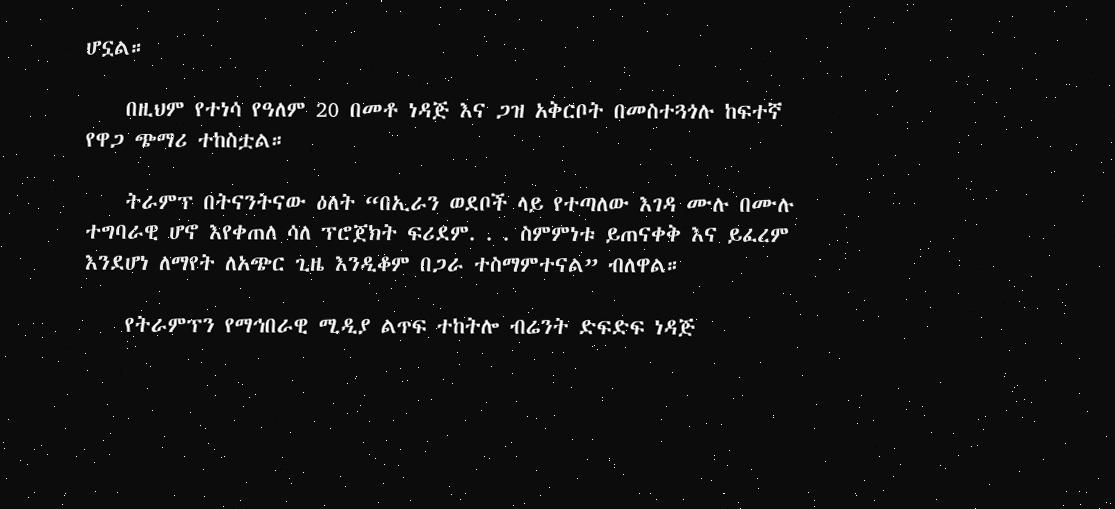ሆኗል።

    በዚህም የተነሳ የዓለም 20 በመቶ ነዳጅ እና ጋዝ አቅርቦት በመስተጓጎሉ ከፍተኛ የዋጋ ጭማሪ ተከስቷል።

    ትራምፕ በትናንትናው ዕለት “በኢራን ወደቦች ላይ የተጣለው እገዳ ሙሉ በሙሉ ተግባራዊ ሆኖ እየቀጠለ ሳለ ፕሮጀክት ፍሪደም. . . ስምምነቱ ይጠናቀቅ እና ይፈረም እንደሆነ ለማየት ለአጭር ጊዜ እንዲቆም በጋራ ተስማምተናል” ብለዋል።

    የትራምፕን የማኅበራዊ ሚዲያ ልጥፍ ተከትሎ ብሬንት ድፍድፍ ነዳጅ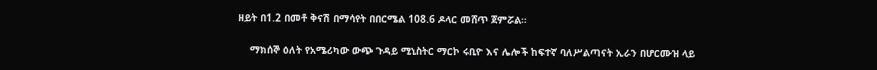ዘይት በ1.2 በመቶ ቅናሽ በማሳየት በበርሜል 108.6 ዶላር መሸጥ ጀምሯል።

    ማክሰኞ ዕለት የአሜሪካው ውጭ ጉዳይ ሚኒስትር ማርኮ ሩቢዮ እና ሌሎች ከፍተኛ ባለሥልጣናት ኢራን በሆርሙዝ ላይ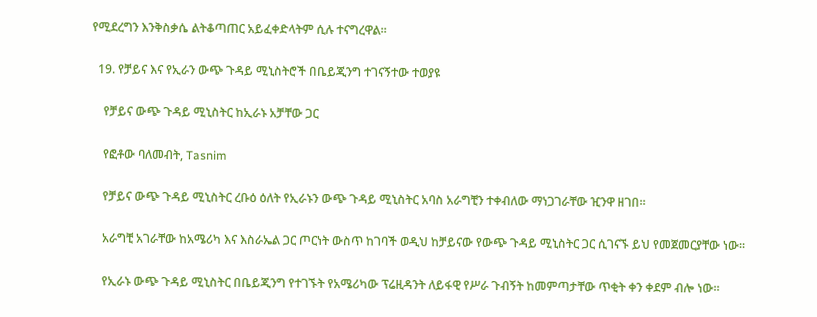የሚደረግን እንቅስቃሴ ልትቆጣጠር አይፈቀድላትም ሲሉ ተናግረዋል።

  19. የቻይና እና የኢራን ውጭ ጉዳይ ሚኒስትሮች በቤይጂንግ ተገናኝተው ተወያዩ

    የቻይና ውጭ ጉዳይ ሚኒስትር ከኢራኑ አቻቸው ጋር

    የፎቶው ባለመብት, Tasnim

    የቻይና ውጭ ጉዳይ ሚኒስትር ረቡዕ ዕለት የኢራኑን ውጭ ጉዳይ ሚኒስትር አባስ አራግቺን ተቀብለው ማነጋገራቸው ዢንዋ ዘገበ።

    አራግቺ አገራቸው ከአሜሪካ እና እስራኤል ጋር ጦርነት ውስጥ ከገባች ወዲህ ከቻይናው የውጭ ጉዳይ ሚኒስትር ጋር ሲገናኙ ይህ የመጀመርያቸው ነው።

    የኢራኑ ውጭ ጉዳይ ሚኒስትር በቤይጂንግ የተገኙት የአሜሪካው ፕሬዚዳንት ለይፋዊ የሥራ ጉብኝት ከመምጣታቸው ጥቂት ቀን ቀደም ብሎ ነው።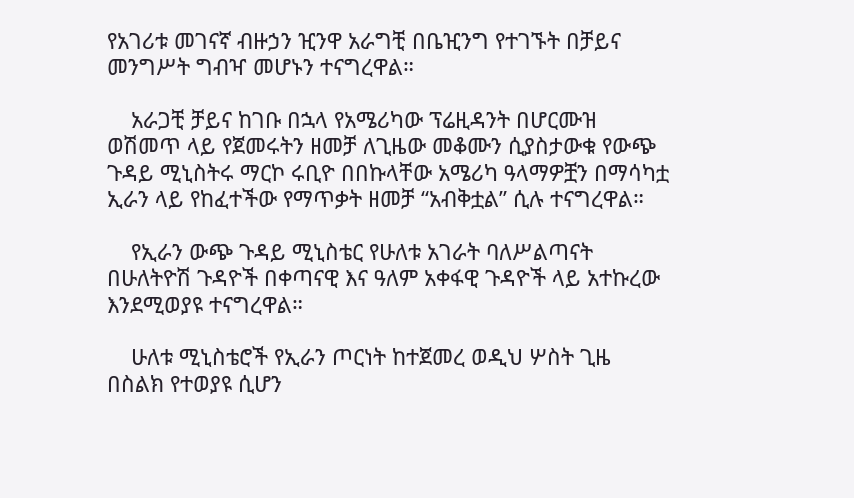የአገሪቱ መገናኛ ብዙኃን ዢንዋ አራግቺ በቤዢንግ የተገኙት በቻይና መንግሥት ግብዣ መሆኑን ተናግረዋል።

    አራጋቺ ቻይና ከገቡ በኋላ የአሜሪካው ፕሬዚዳንት በሆርሙዝ ወሽመጥ ላይ የጀመሩትን ዘመቻ ለጊዜው መቆሙን ሲያስታውቁ የውጭ ጉዳይ ሚኒስትሩ ማርኮ ሩቢዮ በበኩላቸው አሜሪካ ዓላማዎቿን በማሳካቷ ኢራን ላይ የከፈተችው የማጥቃት ዘመቻ “አብቅቷል” ሲሉ ተናግረዋል።

    የኢራን ውጭ ጉዳይ ሚኒስቴር የሁለቱ አገራት ባለሥልጣናት በሁለትዮሽ ጉዳዮች በቀጣናዊ እና ዓለም አቀፋዊ ጉዳዮች ላይ አተኩረው እንደሚወያዩ ተናግረዋል።

    ሁለቱ ሚኒስቴሮች የኢራን ጦርነት ከተጀመረ ወዲህ ሦስት ጊዜ በስልክ የተወያዩ ሲሆን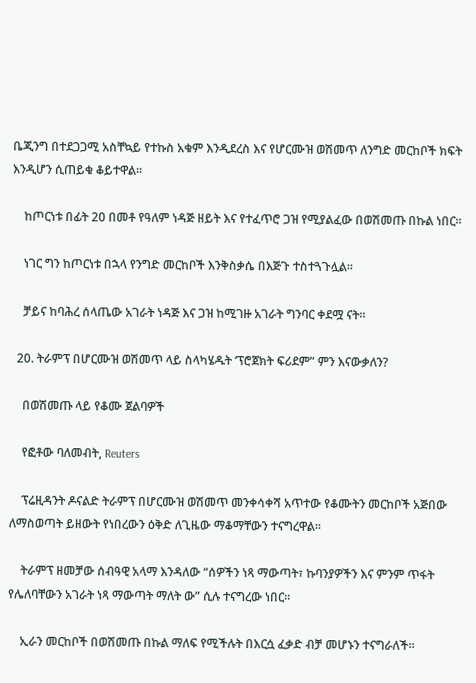ቤጂንግ በተደጋጋሚ አስቸኳይ የተኩስ አቁም እንዲደረስ እና የሆርሙዝ ወሽመጥ ለንግድ መርከቦች ክፍት እንዲሆን ሲጠይቁ ቆይተዋል።

    ከጦርነቱ በፊት 20 በመቶ የዓለም ነዳጅ ዘይት እና የተፈጥሮ ጋዝ የሚያልፈው በወሽመጡ በኩል ነበር።

    ነገር ግን ከጦርነቱ በኋላ የንግድ መርከቦች እንቅስቃሴ በእጅጉ ተስተጓጉሏል።

    ቻይና ከባሕረ ሰላጤው አገራት ነዳጅ እና ጋዝ ከሚገዙ አገራት ግንባር ቀደሟ ናት።

  20. ትራምፕ በሆርሙዝ ወሽመጥ ላይ ስላካሄዱት ‘ፕሮጀክት ፍሪደም” ምን እናውቃለን?

    በወሽመጡ ላይ የቆሙ ጀልባዎች

    የፎቶው ባለመብት, Reuters

    ፕሬዚዳንት ዶናልድ ትራምፕ በሆርሙዝ ወሽመጥ መንቀሳቀሻ አጥተው የቆሙትን መርከቦች አጅበው ለማስወጣት ይዘውት የነበረውን ዕቅድ ለጊዜው ማቆማቸውን ተናግረዋል።

    ትራምፕ ዘመቻው ሰብዓዊ አላማ እንዳለው “ሰዎችን ነጻ ማውጣት፣ ኩባንያዎችን እና ምንም ጥፋት የሌለባቸውን አገራት ነጻ ማውጣት ማለት ው” ሲሉ ተናግረው ነበር።

    ኢራን መርከቦች በወሽመጡ በኩል ማለፍ የሚችሉት በእርሷ ፈቃድ ብቻ መሆኑን ተናግራለች።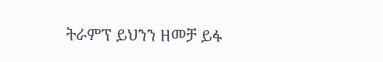ትራምፕ ይህንን ዘመቻ ይፋ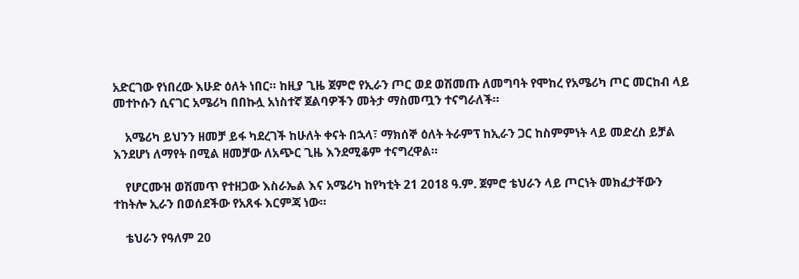አድርገው የነበረው እሁድ ዕለት ነበር። ከዚያ ጊዜ ጀምሮ የኢራን ጦር ወደ ወሽመጡ ለመግባት የሞከረ የአሜሪካ ጦር መርከብ ላይ መተኮሱን ሲናገር አሜሪካ በበኩሏ አነስተኛ ጀልባዎችን መትታ ማስመጧን ተናግራለች።

    አሜሪካ ይህንን ዘመቻ ይፋ ካደረገች ከሁለት ቀናት በኋላ፣ ማክሰኞ ዕለት ትራምፕ ከኢራን ጋር ከስምምነት ላይ መድረስ ይቻል እንደሆነ ለማየት በሚል ዘመቻው ለአጭር ጊዜ እንደሚቆም ተናግረዋል።

    የሆርሙዝ ወሽመጥ የተዘጋው እስራኤል እና አሜሪካ ከየካቲት 21 2018 ዓ.ም. ጀምሮ ቴህራን ላይ ጦርነት መክፈታቸውን ተከትሎ ኢራን በወሰደችው የአጸፋ እርምጃ ነው።

    ቴህራን የዓለም 20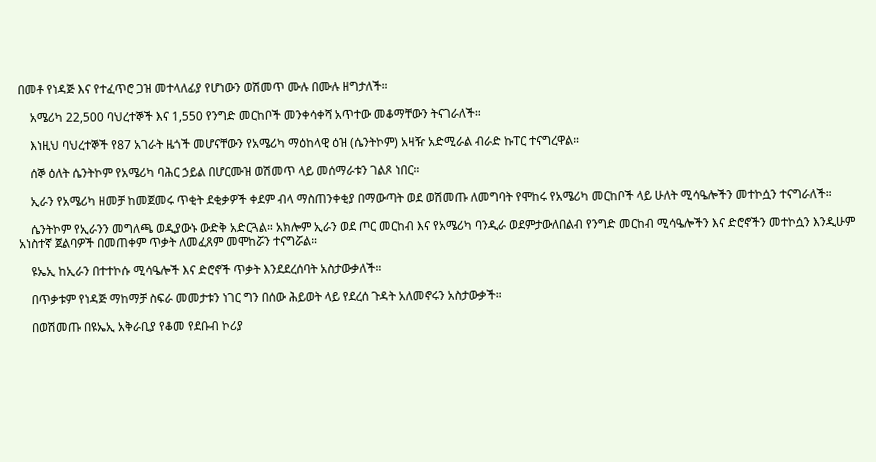በመቶ የነዳጅ እና የተፈጥሮ ጋዝ መተላለፊያ የሆነውን ወሽመጥ ሙሉ በሙሉ ዘግታለች።

    አሜሪካ 22,500 ባህረተኞች እና 1,550 የንግድ መርከቦች መንቀሳቀሻ አጥተው መቆማቸውን ትናገራለች።

    እነዚህ ባህረተኞች የ87 አገራት ዜጎች መሆናቸውን የአሜሪካ ማዕከላዊ ዕዝ (ሴንትኮም) አዛዥ አድሚራል ብራድ ኩፐር ተናግረዋል።

    ሰኞ ዕለት ሴንትኮም የአሜሪካ ባሕር ኃይል በሆርሙዝ ወሽመጥ ላይ መሰማራቱን ገልጾ ነበር።

    ኢራን የአሜሪካ ዘመቻ ከመጀመሩ ጥቂት ደቂቃዎች ቀደም ብላ ማስጠንቀቂያ በማውጣት ወደ ወሽመጡ ለመግባት የሞከሩ የአሜሪካ መርከቦች ላይ ሁለት ሚሳዔሎችን መተኮሷን ተናግራለች።

    ሴንትኮም የኢራንን መግለጫ ወዲያውኑ ውድቅ አድርጓል። አክሎም ኢራን ወደ ጦር መርከብ እና የአሜሪካ ባንዲራ ወደምታውለበልብ የንግድ መርከብ ሚሳዔሎችን እና ድሮኖችን መተኮሷን እንዲሁም አነስተኛ ጀልባዎች በመጠቀም ጥቃት ለመፈጸም መሞከሯን ተናግሯል።

    ዩኤኢ ከኢራን በተተኮሱ ሚሳዔሎች እና ድሮኖች ጥቃት እንደደረሰባት አስታውቃለች።

    በጥቃቱም የነዳጅ ማከማቻ ስፍራ መመታቱን ነገር ግን በሰው ሕይወት ላይ የደረሰ ጉዳት አለመኖሩን አስታውቃች።

    በወሽመጡ በዩኤኢ አቅራቢያ የቆመ የደቡብ ኮሪያ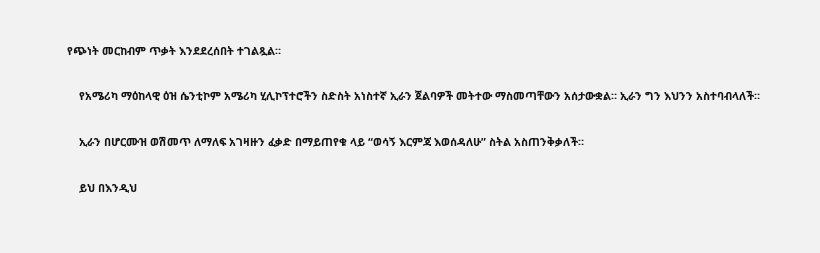የጭነት መርከብም ጥቃት እንደደረሰበት ተገልጿል።

    የአሜሪካ ማዕከላዊ ዕዝ ሴንቲኮም አሜሪካ ሂሊኮፕተሮችን ስድስት አነስተኛ ኢራን ጀልባዎች መትተው ማስመጣቸውን አሰታውቋል። ኢራን ግን እህንን አስተባብላለች።

    ኢራን በሆርሙዝ ወሽመጥ ለማለፍ አገዛዙን ፈቃድ በማይጠየቁ ላይ “ወሳኝ እርምጃ እወሰዳለሁ” ስትል አስጠንቅቃለች።

    ይህ በእንዲህ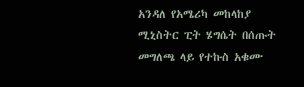አንዳለ የአሜሪካ መከላከያ ሚኒስትር ፒት ሄግሴት በሰጡት መግለጫ ላይ የተኩስ አቁሙ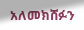አለመክሸፉን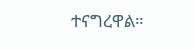ተናግረዋል።